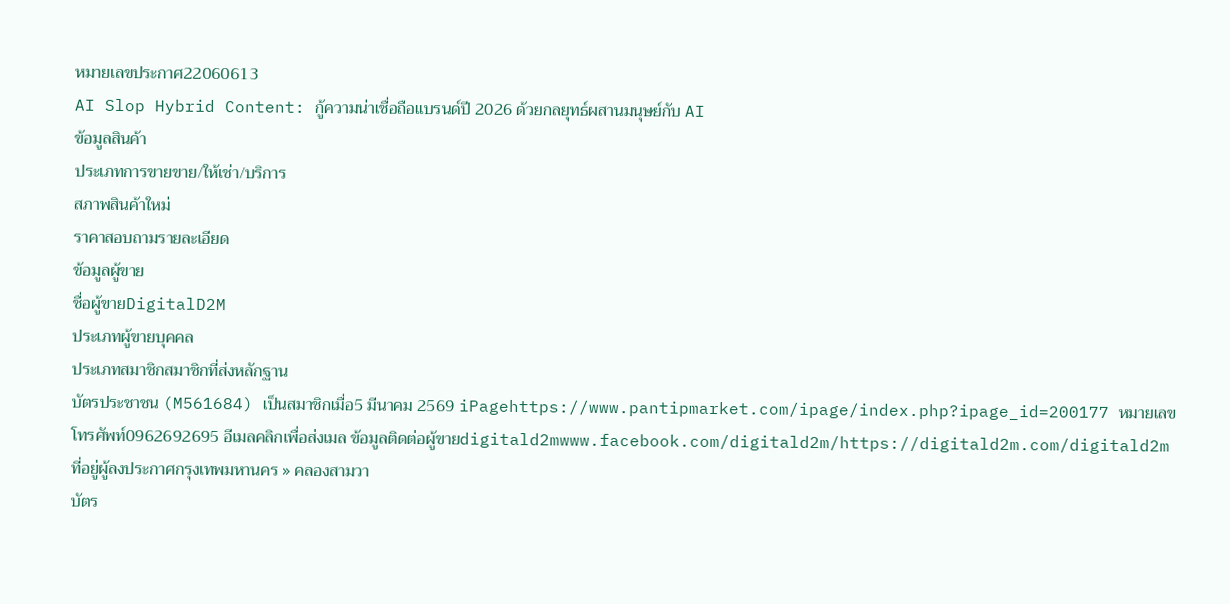หมายเลขประกาศ22060613
AI Slop Hybrid Content: กู้ความน่าเชื่อถือแบรนด์ปี 2026 ด้วยกลยุทธ์ผสานมนุษย์กับ AI
ข้อมูลสินค้า
ประเภทการขายขาย/ให้เช่า/บริการ
สภาพสินค้าใหม่
ราคาสอบถามรายละเอียด
ข้อมูลผู้ขาย
ชื่อผู้ขายDigitalD2M
ประเภทผู้ขายบุคคล
ประเภทสมาชิกสมาชิกที่ส่งหลักฐาน
บัตรประชาชน (M561684) เป็นสมาชิกเมื่อ5 มีนาคม 2569 iPagehttps://www.pantipmarket.com/ipage/index.php?ipage_id=200177 หมายเลขโทรศัพท์0962692695 อีเมลคลิกเพื่อส่งเมล ข้อมูลติดต่อผู้ขายdigitald2mwww.facebook.com/digitald2m/https://digitald2m.com/digitald2m ที่อยู่ผู้ลงประกาศกรุงเทพมหานคร » คลองสามวา
บัตร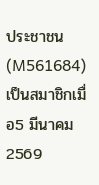ประชาชน (M561684) เป็นสมาชิกเมื่อ5 มีนาคม 2569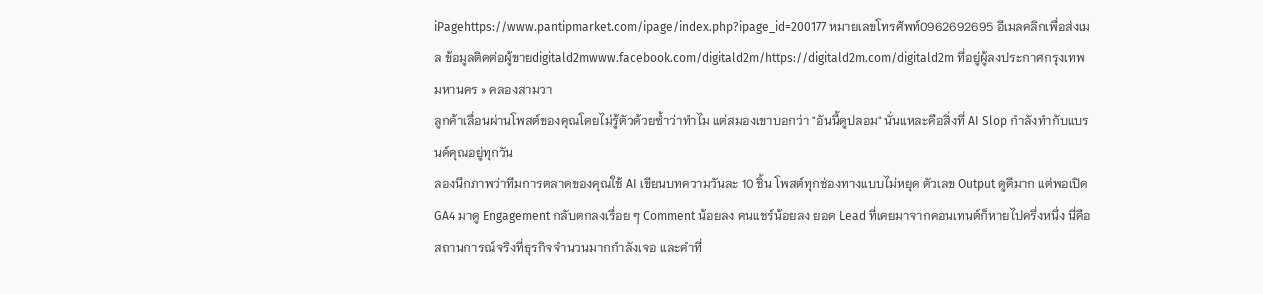iPagehttps://www.pantipmarket.com/ipage/index.php?ipage_id=200177 หมายเลขโทรศัพท์0962692695 อีเมลคลิกเพื่อส่งเมล ข้อมูลติดต่อผู้ขายdigitald2mwww.facebook.com/digitald2m/https://digitald2m.com/digitald2m ที่อยู่ผู้ลงประกาศกรุงเทพมหานคร » คลองสามวา
ลูกค้าเลื่อนผ่านโพสต์ของคุณโดยไม่รู้ตัวด้วยซ้ำว่าทำไม แต่สมองเขาบอกว่า "อันนี้ดูปลอม" นั่นแหละคือสิ่งที่ AI Slop กำลังทำกับแบรนด์คุณอยู่ทุกวัน
ลองนึกภาพว่าทีมการตลาดของคุณใช้ AI เขียนบทความวันละ 10 ชิ้น โพสต์ทุกช่องทางแบบไม่หยุด ตัวเลข Output ดูดีมาก แต่พอเปิด GA4 มาดู Engagement กลับตกลงเรื่อย ๆ Comment น้อยลง คนแชร์น้อยลง ยอด Lead ที่เคยมาจากคอนเทนต์ก็หายไปครึ่งหนึ่ง นี่คือสถานการณ์จริงที่ธุรกิจจำนวนมากกำลังเจอ และคำที่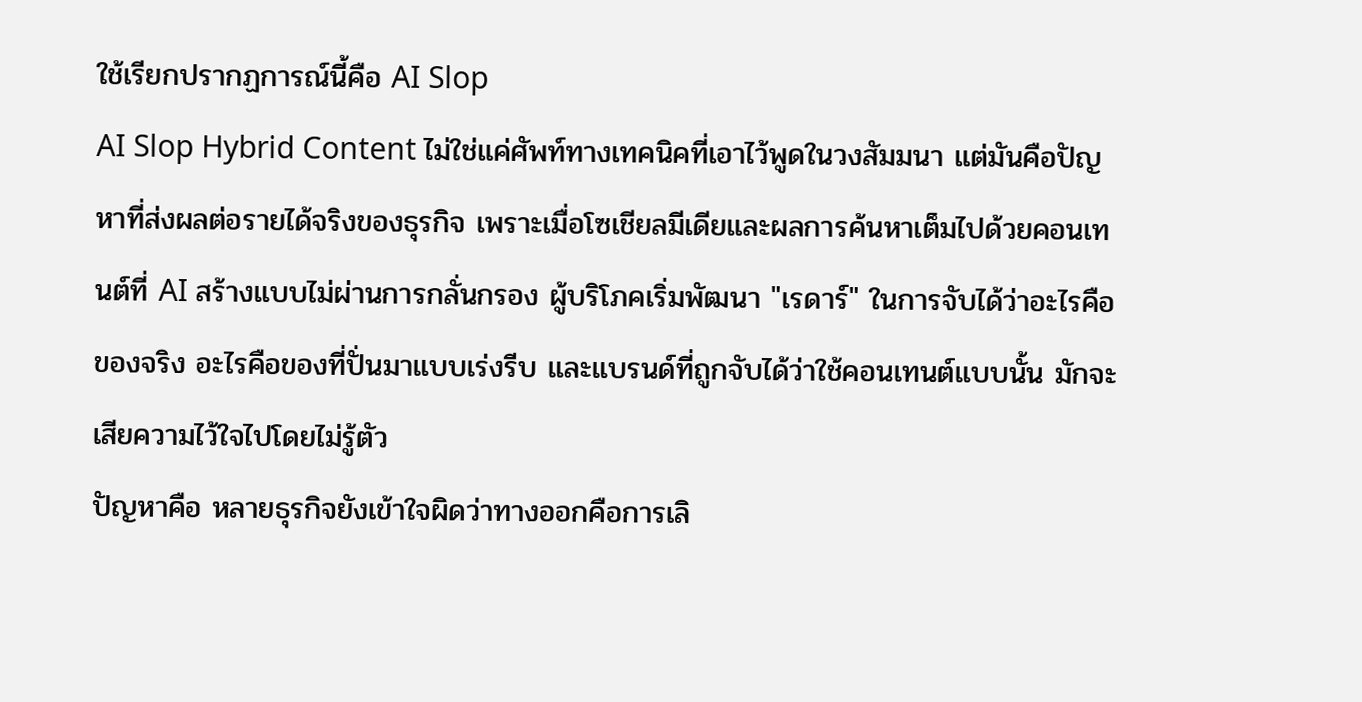ใช้เรียกปรากฏการณ์นี้คือ AI Slop
AI Slop Hybrid Content ไม่ใช่แค่ศัพท์ทางเทคนิคที่เอาไว้พูดในวงสัมมนา แต่มันคือปัญหาที่ส่งผลต่อรายได้จริงของธุรกิจ เพราะเมื่อโซเชียลมีเดียและผลการค้นหาเต็มไปด้วยคอนเทนต์ที่ AI สร้างแบบไม่ผ่านการกลั่นกรอง ผู้บริโภคเริ่มพัฒนา "เรดาร์" ในการจับได้ว่าอะไรคือของจริง อะไรคือของที่ปั่นมาแบบเร่งรีบ และแบรนด์ที่ถูกจับได้ว่าใช้คอนเทนต์แบบนั้น มักจะเสียความไว้ใจไปโดยไม่รู้ตัว
ปัญหาคือ หลายธุรกิจยังเข้าใจผิดว่าทางออกคือการเลิ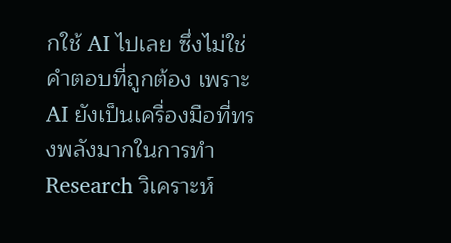กใช้ AI ไปเลย ซึ่งไม่ใช่คำตอบที่ถูกต้อง เพราะ AI ยังเป็นเครื่องมือที่ทรงพลังมากในการทำ Research วิเคราะห์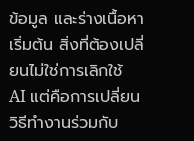ข้อมูล และร่างเนื้อหาเริ่มต้น สิ่งที่ต้องเปลี่ยนไม่ใช่การเลิกใช้ AI แต่คือการเปลี่ยนวิธีทำงานร่วมกับ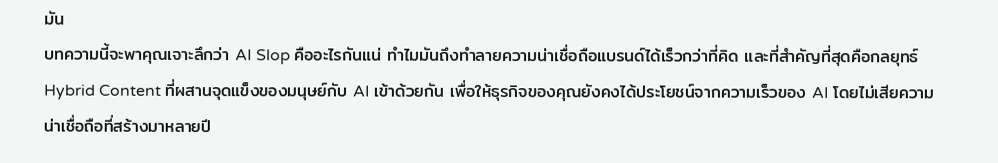มัน
บทความนี้จะพาคุณเจาะลึกว่า AI Slop คืออะไรกันแน่ ทำไมมันถึงทำลายความน่าเชื่อถือแบรนด์ได้เร็วกว่าที่คิด และที่สำคัญที่สุดคือกลยุทธ์ Hybrid Content ที่ผสานจุดแข็งของมนุษย์กับ AI เข้าด้วยกัน เพื่อให้ธุรกิจของคุณยังคงได้ประโยชน์จากความเร็วของ AI โดยไม่เสียความน่าเชื่อถือที่สร้างมาหลายปี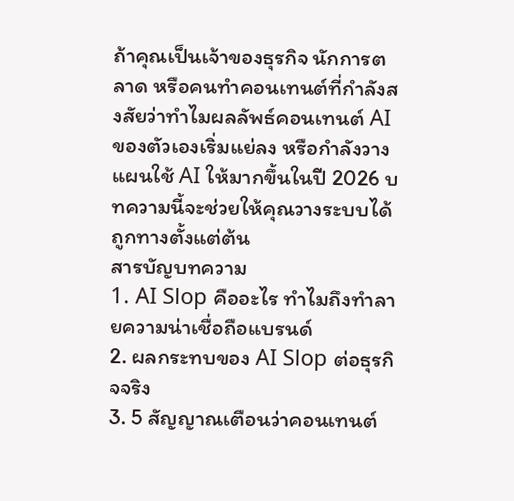ถ้าคุณเป็นเจ้าของธุรกิจ นักการตลาด หรือคนทำคอนเทนต์ที่กำลังสงสัยว่าทำไมผลลัพธ์คอนเทนต์ AI ของตัวเองเริ่มแย่ลง หรือกำลังวางแผนใช้ AI ให้มากขึ้นในปี 2026 บทความนี้จะช่วยให้คุณวางระบบได้ถูกทางตั้งแต่ต้น
สารบัญบทความ
1. AI Slop คืออะไร ทำไมถึงทำลายความน่าเชื่อถือแบรนด์
2. ผลกระทบของ AI Slop ต่อธุรกิจจริง
3. 5 สัญญาณเตือนว่าคอนเทนต์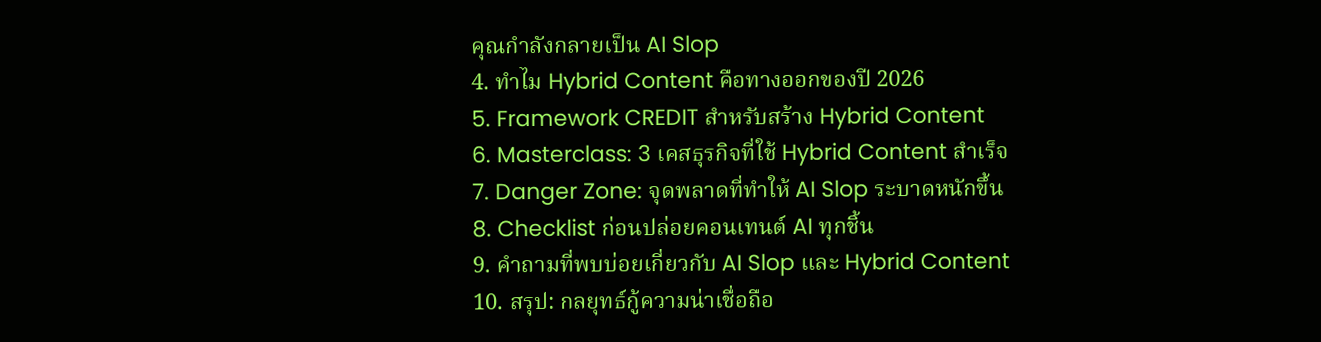คุณกำลังกลายเป็น AI Slop
4. ทำไม Hybrid Content คือทางออกของปี 2026
5. Framework CREDIT สำหรับสร้าง Hybrid Content
6. Masterclass: 3 เคสธุรกิจที่ใช้ Hybrid Content สำเร็จ
7. Danger Zone: จุดพลาดที่ทำให้ AI Slop ระบาดหนักขึ้น
8. Checklist ก่อนปล่อยคอนเทนต์ AI ทุกชิ้น
9. คำถามที่พบบ่อยเกี่ยวกับ AI Slop และ Hybrid Content
10. สรุป: กลยุทธ์กู้ความน่าเชื่อถือ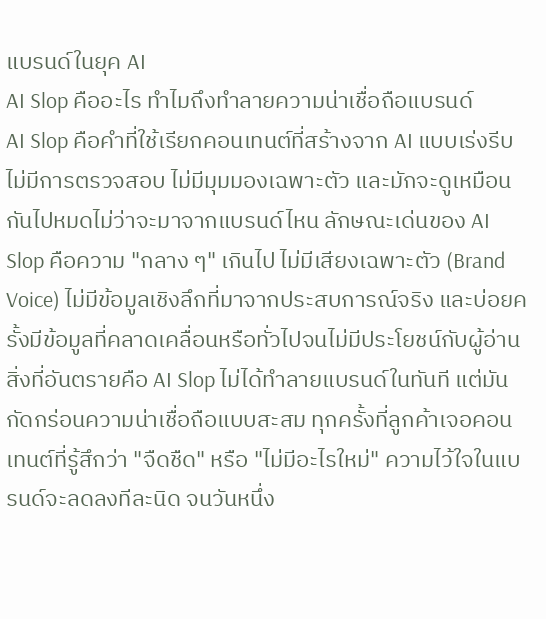แบรนด์ในยุค AI
AI Slop คืออะไร ทำไมถึงทำลายความน่าเชื่อถือแบรนด์
AI Slop คือคำที่ใช้เรียกคอนเทนต์ที่สร้างจาก AI แบบเร่งรีบ ไม่มีการตรวจสอบ ไม่มีมุมมองเฉพาะตัว และมักจะดูเหมือนกันไปหมดไม่ว่าจะมาจากแบรนด์ไหน ลักษณะเด่นของ AI Slop คือความ "กลาง ๆ" เกินไป ไม่มีเสียงเฉพาะตัว (Brand Voice) ไม่มีข้อมูลเชิงลึกที่มาจากประสบการณ์จริง และบ่อยครั้งมีข้อมูลที่คลาดเคลื่อนหรือทั่วไปจนไม่มีประโยชน์กับผู้อ่าน
สิ่งที่อันตรายคือ AI Slop ไม่ได้ทำลายแบรนด์ในทันที แต่มันกัดกร่อนความน่าเชื่อถือแบบสะสม ทุกครั้งที่ลูกค้าเจอคอนเทนต์ที่รู้สึกว่า "จืดชืด" หรือ "ไม่มีอะไรใหม่" ความไว้ใจในแบรนด์จะลดลงทีละนิด จนวันหนึ่ง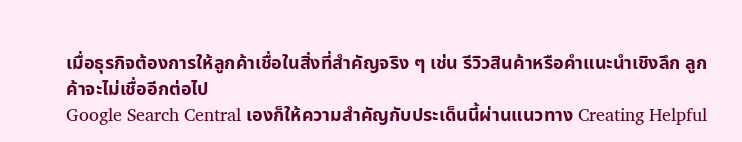เมื่อธุรกิจต้องการให้ลูกค้าเชื่อในสิ่งที่สำคัญจริง ๆ เช่น รีวิวสินค้าหรือคำแนะนำเชิงลึก ลูกค้าจะไม่เชื่ออีกต่อไป
Google Search Central เองก็ให้ความสำคัญกับประเด็นนี้ผ่านแนวทาง Creating Helpful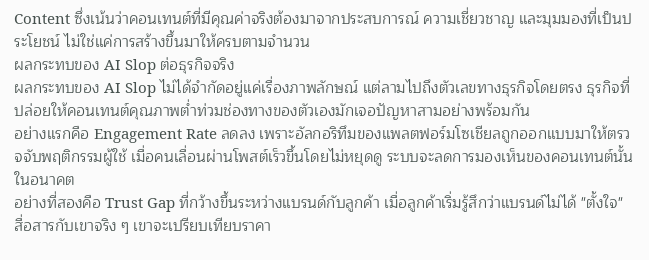Content ซึ่งเน้นว่าคอนเทนต์ที่มีคุณค่าจริงต้องมาจากประสบการณ์ ความเชี่ยวชาญ และมุมมองที่เป็นประโยชน์ ไม่ใช่แค่การสร้างขึ้นมาให้ครบตามจำนวน
ผลกระทบของ AI Slop ต่อธุรกิจจริง
ผลกระทบของ AI Slop ไม่ได้จำกัดอยู่แค่เรื่องภาพลักษณ์ แต่ลามไปถึงตัวเลขทางธุรกิจโดยตรง ธุรกิจที่ปล่อยให้คอนเทนต์คุณภาพต่ำท่วมช่องทางของตัวเองมักเจอปัญหาสามอย่างพร้อมกัน
อย่างแรกคือ Engagement Rate ลดลง เพราะอัลกอริทึมของแพลตฟอร์มโซเชียลถูกออกแบบมาให้ตรวจจับพฤติกรรมผู้ใช้ เมื่อคนเลื่อนผ่านโพสต์เร็วขึ้นโดยไม่หยุดดู ระบบจะลดการมองเห็นของคอนเทนต์นั้นในอนาคต
อย่างที่สองคือ Trust Gap ที่กว้างขึ้นระหว่างแบรนด์กับลูกค้า เมื่อลูกค้าเริ่มรู้สึกว่าแบรนด์ไม่ได้ "ตั้งใจ" สื่อสารกับเขาจริง ๆ เขาจะเปรียบเทียบราคา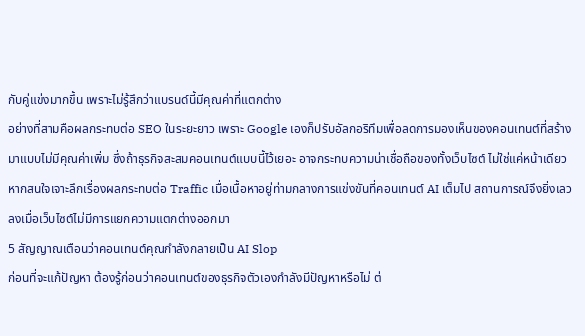กับคู่แข่งมากขึ้น เพราะไม่รู้สึกว่าแบรนด์นี้มีคุณค่าที่แตกต่าง
อย่างที่สามคือผลกระทบต่อ SEO ในระยะยาว เพราะ Google เองก็ปรับอัลกอริทึมเพื่อลดการมองเห็นของคอนเทนต์ที่สร้างมาแบบไม่มีคุณค่าเพิ่ม ซึ่งถ้าธุรกิจสะสมคอนเทนต์แบบนี้ไว้เยอะ อาจกระทบความน่าเชื่อถือของทั้งเว็บไซต์ ไม่ใช่แค่หน้าเดียว หากสนใจเจาะลึกเรื่องผลกระทบต่อ Traffic เมื่อเนื้อหาอยู่ท่ามกลางการแข่งขันที่คอนเทนต์ AI เต็มไป สถานการณ์จึงยิ่งเลวลงเมื่อเว็บไซต์ไม่มีการแยกความแตกต่างออกมา
5 สัญญาณเตือนว่าคอนเทนต์คุณกำลังกลายเป็น AI Slop
ก่อนที่จะแก้ปัญหา ต้องรู้ก่อนว่าคอนเทนต์ของธุรกิจตัวเองกำลังมีปัญหาหรือไม่ ต่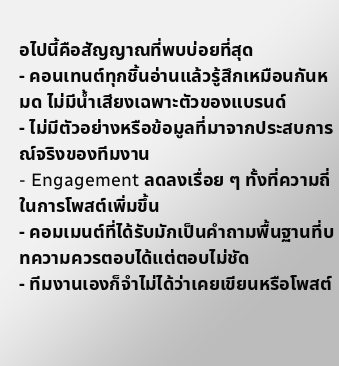อไปนี้คือสัญญาณที่พบบ่อยที่สุด
- คอนเทนต์ทุกชิ้นอ่านแล้วรู้สึกเหมือนกันหมด ไม่มีน้ำเสียงเฉพาะตัวของแบรนด์
- ไม่มีตัวอย่างหรือข้อมูลที่มาจากประสบการณ์จริงของทีมงาน
- Engagement ลดลงเรื่อย ๆ ทั้งที่ความถี่ในการโพสต์เพิ่มขึ้น
- คอมเมนต์ที่ได้รับมักเป็นคำถามพื้นฐานที่บทความควรตอบได้แต่ตอบไม่ชัด
- ทีมงานเองก็จำไม่ได้ว่าเคยเขียนหรือโพสต์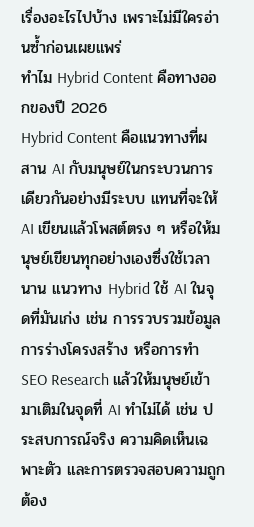เรื่องอะไรไปบ้าง เพราะไม่มีใครอ่านซ้ำก่อนเผยแพร่
ทำไม Hybrid Content คือทางออกของปี 2026
Hybrid Content คือแนวทางที่ผสาน AI กับมนุษย์ในกระบวนการเดียวกันอย่างมีระบบ แทนที่จะให้ AI เขียนแล้วโพสต์ตรง ๆ หรือให้มนุษย์เขียนทุกอย่างเองซึ่งใช้เวลานาน แนวทาง Hybrid ใช้ AI ในจุดที่มันเก่ง เช่น การรวบรวมข้อมูล การร่างโครงสร้าง หรือการทำ SEO Research แล้วให้มนุษย์เข้ามาเติมในจุดที่ AI ทำไม่ได้ เช่น ประสบการณ์จริง ความคิดเห็นเฉพาะตัว และการตรวจสอบความถูกต้อง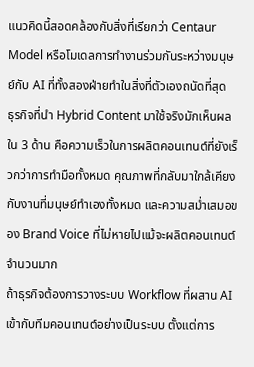แนวคิดนี้สอดคล้องกับสิ่งที่เรียกว่า Centaur Model หรือโมเดลการทำงานร่วมกันระหว่างมนุษย์กับ AI ที่ทั้งสองฝ่ายทำในสิ่งที่ตัวเองถนัดที่สุด
ธุรกิจที่นำ Hybrid Content มาใช้จริงมักเห็นผลใน 3 ด้าน คือความเร็วในการผลิตคอนเทนต์ที่ยังเร็วกว่าการทำมือทั้งหมด คุณภาพที่กลับมาใกล้เคียงกับงานที่มนุษย์ทำเองทั้งหมด และความสม่ำเสมอของ Brand Voice ที่ไม่หายไปแม้จะผลิตคอนเทนต์จำนวนมาก
ถ้าธุรกิจต้องการวางระบบ Workflow ที่ผสาน AI เข้ากับทีมคอนเทนต์อย่างเป็นระบบ ตั้งแต่การ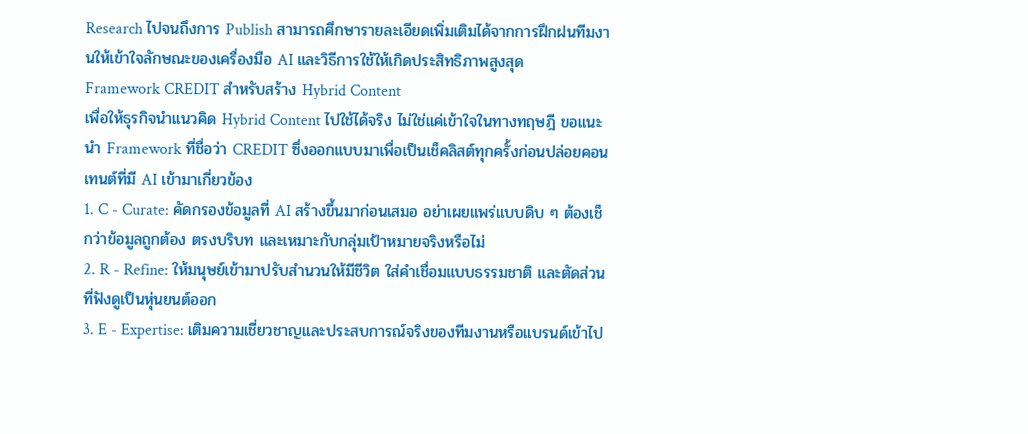Research ไปจนถึงการ Publish สามารถศึกษารายละเอียดเพิ่มเติมได้จากการฝึกฝนทีมงานให้เข้าใจลักษณะของเครื่องมือ AI และวิธีการใช้ให้เกิดประสิทธิภาพสูงสุด
Framework CREDIT สำหรับสร้าง Hybrid Content
เพื่อให้ธุรกิจนำแนวคิด Hybrid Content ไปใช้ได้จริง ไม่ใช่แค่เข้าใจในทางทฤษฎี ขอแนะนำ Framework ที่ชื่อว่า CREDIT ซึ่งออกแบบมาเพื่อเป็นเช็คลิสต์ทุกครั้งก่อนปล่อยคอนเทนต์ที่มี AI เข้ามาเกี่ยวข้อง
1. C - Curate: คัดกรองข้อมูลที่ AI สร้างขึ้นมาก่อนเสมอ อย่าเผยแพร่แบบดิบ ๆ ต้องเช็กว่าข้อมูลถูกต้อง ตรงบริบท และเหมาะกับกลุ่มเป้าหมายจริงหรือไม่
2. R - Refine: ให้มนุษย์เข้ามาปรับสำนวนให้มีชีวิต ใส่คำเชื่อมแบบธรรมชาติ และตัดส่วนที่ฟังดูเป็นหุ่นยนต์ออก
3. E - Expertise: เติมความเชี่ยวชาญและประสบการณ์จริงของทีมงานหรือแบรนด์เข้าไป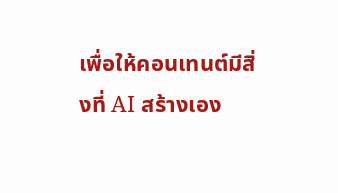เพื่อให้คอนเทนต์มีสิ่งที่ AI สร้างเอง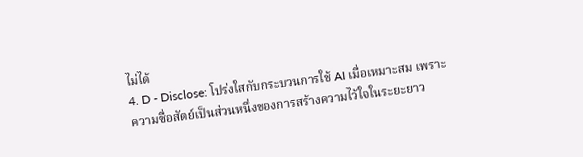ไม่ได้
4. D - Disclose: โปร่งใสกับกระบวนการใช้ AI เมื่อเหมาะสม เพราะความซื่อสัตย์เป็นส่วนหนึ่งของการสร้างความไว้ใจในระยะยาว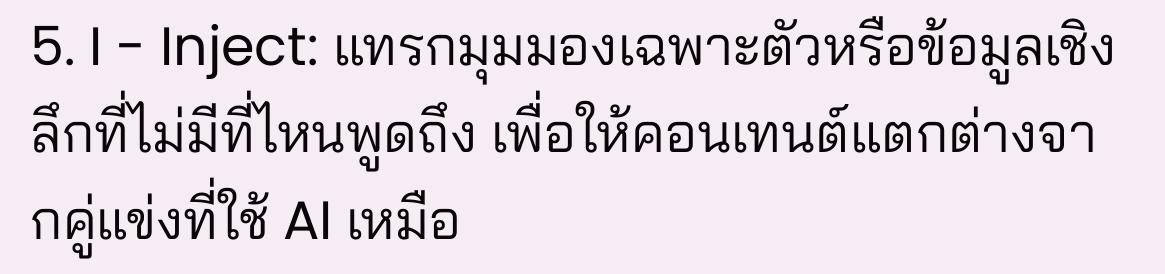5. I - Inject: แทรกมุมมองเฉพาะตัวหรือข้อมูลเชิงลึกที่ไม่มีที่ไหนพูดถึง เพื่อให้คอนเทนต์แตกต่างจากคู่แข่งที่ใช้ AI เหมือ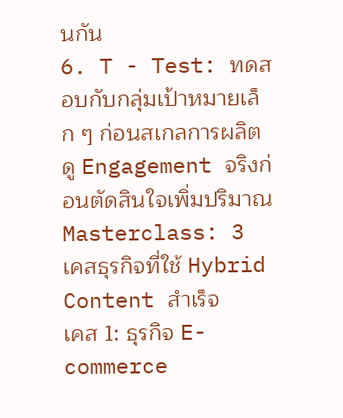นกัน
6. T - Test: ทดสอบกับกลุ่มเป้าหมายเล็ก ๆ ก่อนสเกลการผลิต ดู Engagement จริงก่อนตัดสินใจเพิ่มปริมาณ
Masterclass: 3 เคสธุรกิจที่ใช้ Hybrid Content สำเร็จ
เคส 1: ธุรกิจ E-commerce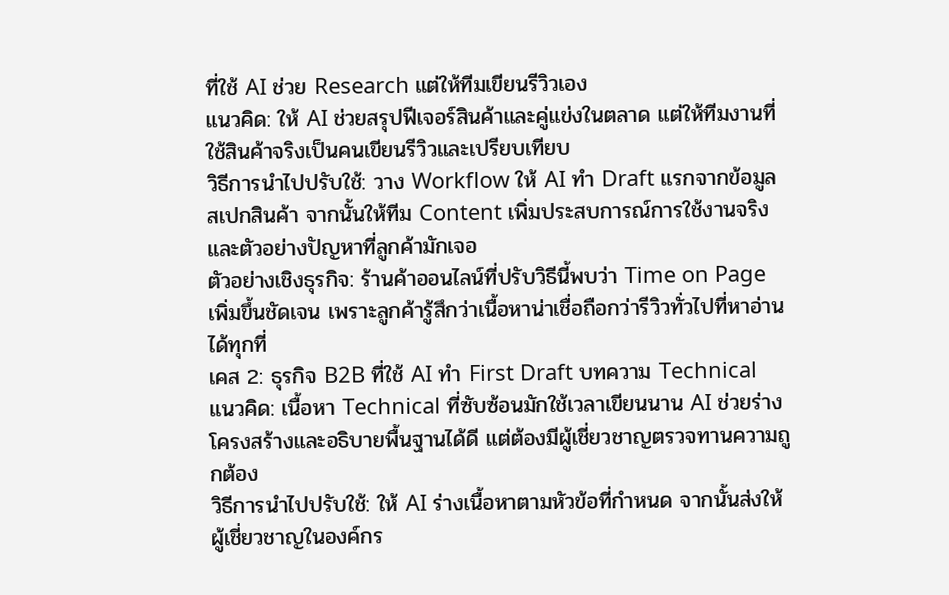ที่ใช้ AI ช่วย Research แต่ให้ทีมเขียนรีวิวเอง
แนวคิด: ให้ AI ช่วยสรุปฟีเจอร์สินค้าและคู่แข่งในตลาด แต่ให้ทีมงานที่ใช้สินค้าจริงเป็นคนเขียนรีวิวและเปรียบเทียบ
วิธีการนำไปปรับใช้: วาง Workflow ให้ AI ทำ Draft แรกจากข้อมูลสเปกสินค้า จากนั้นให้ทีม Content เพิ่มประสบการณ์การใช้งานจริงและตัวอย่างปัญหาที่ลูกค้ามักเจอ
ตัวอย่างเชิงธุรกิจ: ร้านค้าออนไลน์ที่ปรับวิธีนี้พบว่า Time on Page เพิ่มขึ้นชัดเจน เพราะลูกค้ารู้สึกว่าเนื้อหาน่าเชื่อถือกว่ารีวิวทั่วไปที่หาอ่านได้ทุกที่
เคส 2: ธุรกิจ B2B ที่ใช้ AI ทำ First Draft บทความ Technical
แนวคิด: เนื้อหา Technical ที่ซับซ้อนมักใช้เวลาเขียนนาน AI ช่วยร่างโครงสร้างและอธิบายพื้นฐานได้ดี แต่ต้องมีผู้เชี่ยวชาญตรวจทานความถูกต้อง
วิธีการนำไปปรับใช้: ให้ AI ร่างเนื้อหาตามหัวข้อที่กำหนด จากนั้นส่งให้ผู้เชี่ยวชาญในองค์กร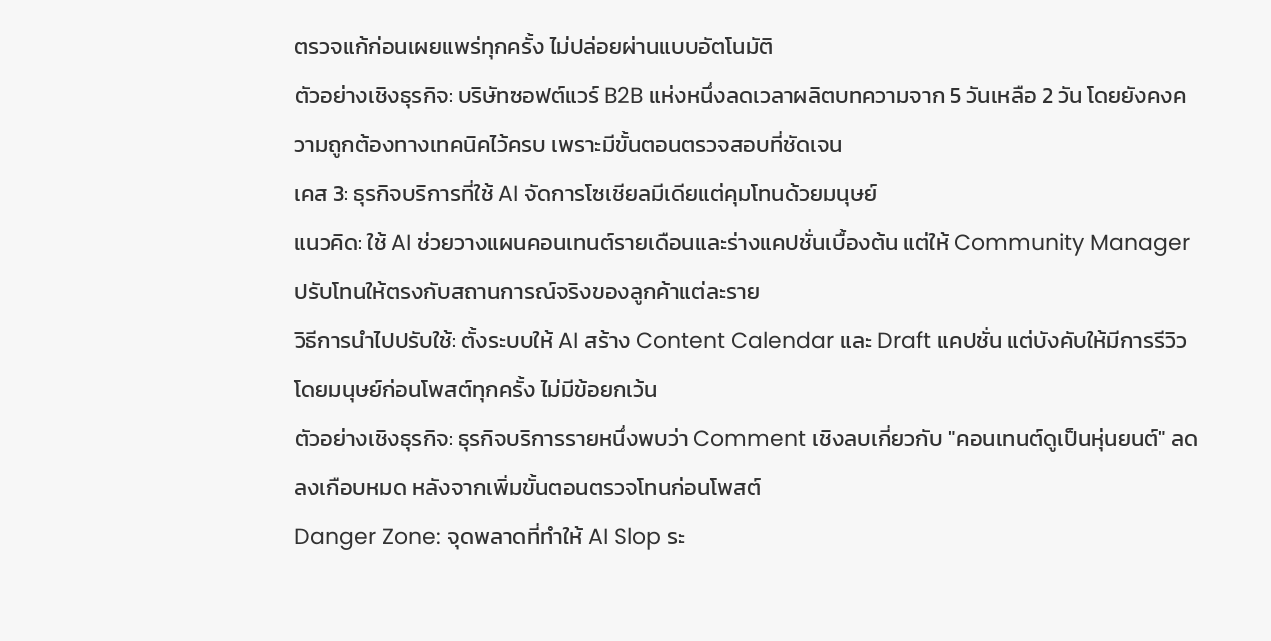ตรวจแก้ก่อนเผยแพร่ทุกครั้ง ไม่ปล่อยผ่านแบบอัตโนมัติ
ตัวอย่างเชิงธุรกิจ: บริษัทซอฟต์แวร์ B2B แห่งหนึ่งลดเวลาผลิตบทความจาก 5 วันเหลือ 2 วัน โดยยังคงความถูกต้องทางเทคนิคไว้ครบ เพราะมีขั้นตอนตรวจสอบที่ชัดเจน
เคส 3: ธุรกิจบริการที่ใช้ AI จัดการโซเชียลมีเดียแต่คุมโทนด้วยมนุษย์
แนวคิด: ใช้ AI ช่วยวางแผนคอนเทนต์รายเดือนและร่างแคปชั่นเบื้องต้น แต่ให้ Community Manager ปรับโทนให้ตรงกับสถานการณ์จริงของลูกค้าแต่ละราย
วิธีการนำไปปรับใช้: ตั้งระบบให้ AI สร้าง Content Calendar และ Draft แคปชั่น แต่บังคับให้มีการรีวิวโดยมนุษย์ก่อนโพสต์ทุกครั้ง ไม่มีข้อยกเว้น
ตัวอย่างเชิงธุรกิจ: ธุรกิจบริการรายหนึ่งพบว่า Comment เชิงลบเกี่ยวกับ "คอนเทนต์ดูเป็นหุ่นยนต์" ลดลงเกือบหมด หลังจากเพิ่มขั้นตอนตรวจโทนก่อนโพสต์
Danger Zone: จุดพลาดที่ทำให้ AI Slop ระ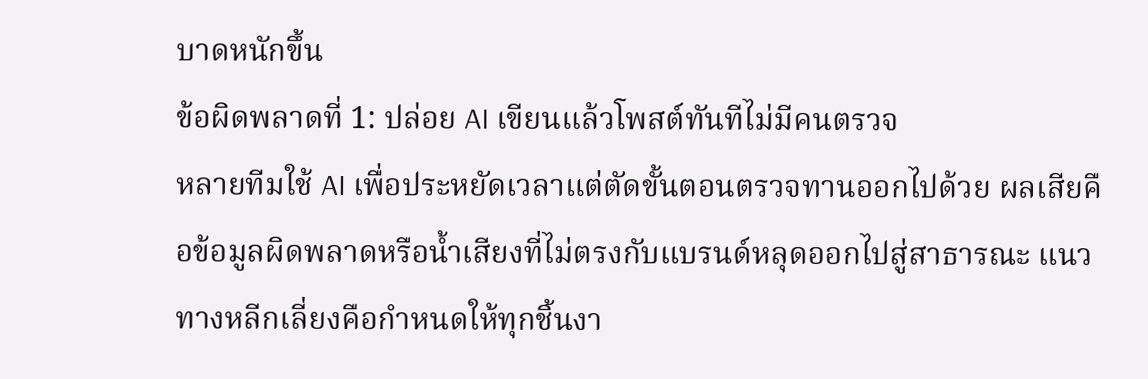บาดหนักขึ้น
ข้อผิดพลาดที่ 1: ปล่อย AI เขียนแล้วโพสต์ทันทีไม่มีคนตรวจ
หลายทีมใช้ AI เพื่อประหยัดเวลาแต่ตัดขั้นตอนตรวจทานออกไปด้วย ผลเสียคือข้อมูลผิดพลาดหรือน้ำเสียงที่ไม่ตรงกับแบรนด์หลุดออกไปสู่สาธารณะ แนวทางหลีกเลี่ยงคือกำหนดให้ทุกชิ้นงา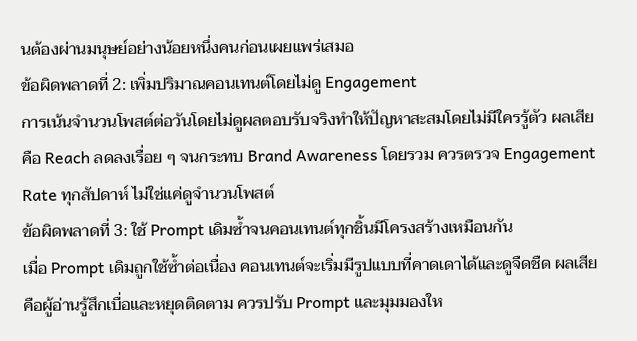นต้องผ่านมนุษย์อย่างน้อยหนึ่งคนก่อนเผยแพร่เสมอ
ข้อผิดพลาดที่ 2: เพิ่มปริมาณคอนเทนต์โดยไม่ดู Engagement
การเน้นจำนวนโพสต์ต่อวันโดยไม่ดูผลตอบรับจริงทำให้ปัญหาสะสมโดยไม่มีใครรู้ตัว ผลเสียคือ Reach ลดลงเรื่อย ๆ จนกระทบ Brand Awareness โดยรวม ควรตรวจ Engagement Rate ทุกสัปดาห์ ไม่ใช่แค่ดูจำนวนโพสต์
ข้อผิดพลาดที่ 3: ใช้ Prompt เดิมซ้ำจนคอนเทนต์ทุกชิ้นมีโครงสร้างเหมือนกัน
เมื่อ Prompt เดิมถูกใช้ซ้ำต่อเนื่อง คอนเทนต์จะเริ่มมีรูปแบบที่คาดเดาได้และดูจืดชืด ผลเสียคือผู้อ่านรู้สึกเบื่อและหยุดติดตาม ควรปรับ Prompt และมุมมองให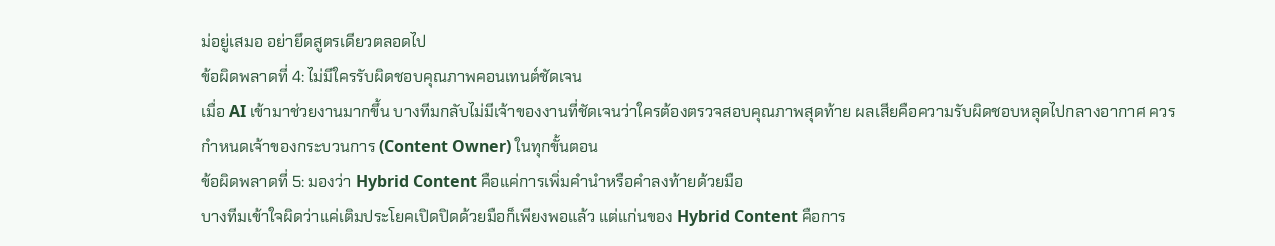ม่อยู่เสมอ อย่ายึดสูตรเดียวตลอดไป
ข้อผิดพลาดที่ 4: ไม่มีใครรับผิดชอบคุณภาพคอนเทนต์ชัดเจน
เมื่อ AI เข้ามาช่วยงานมากขึ้น บางทีมกลับไม่มีเจ้าของงานที่ชัดเจนว่าใครต้องตรวจสอบคุณภาพสุดท้าย ผลเสียคือความรับผิดชอบหลุดไปกลางอากาศ ควรกำหนดเจ้าของกระบวนการ (Content Owner) ในทุกขั้นตอน
ข้อผิดพลาดที่ 5: มองว่า Hybrid Content คือแค่การเพิ่มคำนำหรือคำลงท้ายด้วยมือ
บางทีมเข้าใจผิดว่าแค่เติมประโยคเปิดปิดด้วยมือก็เพียงพอแล้ว แต่แก่นของ Hybrid Content คือการ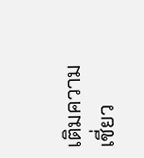เติมความเชี่ยว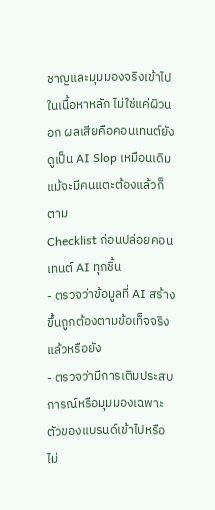ชาญและมุมมองจริงเข้าไปในเนื้อหาหลัก ไม่ใช่แค่ผิวนอก ผลเสียคือคอนเทนต์ยังดูเป็น AI Slop เหมือนเดิมแม้จะมีคนแตะต้องแล้วก็ตาม
Checklist ก่อนปล่อยคอนเทนต์ AI ทุกชิ้น
- ตรวจว่าข้อมูลที่ AI สร้างขึ้นถูกต้องตามข้อเท็จจริงแล้วหรือยัง
- ตรวจว่ามีการเติมประสบการณ์หรือมุมมองเฉพาะตัวของแบรนด์เข้าไปหรือไม่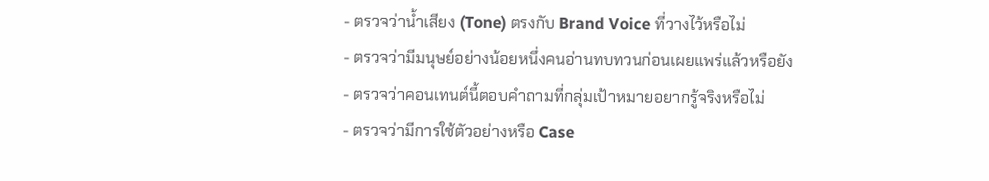- ตรวจว่าน้ำเสียง (Tone) ตรงกับ Brand Voice ที่วางไว้หรือไม่
- ตรวจว่ามีมนุษย์อย่างน้อยหนึ่งคนอ่านทบทวนก่อนเผยแพร่แล้วหรือยัง
- ตรวจว่าคอนเทนต์นี้ตอบคำถามที่กลุ่มเป้าหมายอยากรู้จริงหรือไม่
- ตรวจว่ามีการใช้ตัวอย่างหรือ Case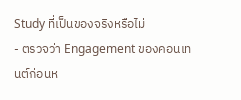Study ที่เป็นของจริงหรือไม่
- ตรวจว่า Engagement ของคอนเทนต์ก่อนห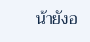น้ายังอ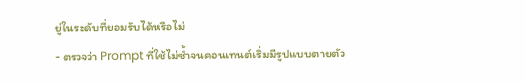ยู่ในระดับที่ยอมรับได้หรือไม่
- ตรวจว่า Prompt ที่ใช้ไม่ซ้ำจนคอนเทนต์เริ่มมีรูปแบบตายตัว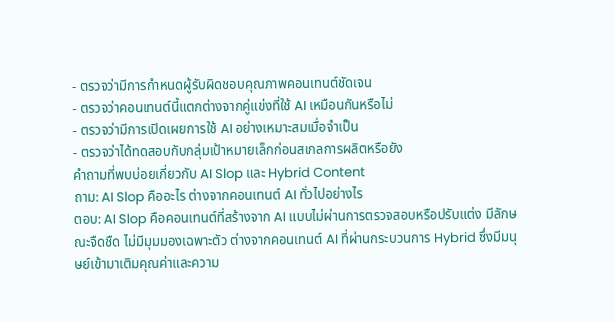- ตรวจว่ามีการกำหนดผู้รับผิดชอบคุณภาพคอนเทนต์ชัดเจน
- ตรวจว่าคอนเทนต์นี้แตกต่างจากคู่แข่งที่ใช้ AI เหมือนกันหรือไม่
- ตรวจว่ามีการเปิดเผยการใช้ AI อย่างเหมาะสมเมื่อจำเป็น
- ตรวจว่าได้ทดสอบกับกลุ่มเป้าหมายเล็กก่อนสเกลการผลิตหรือยัง
คำถามที่พบบ่อยเกี่ยวกับ AI Slop และ Hybrid Content
ถาม: AI Slop คืออะไร ต่างจากคอนเทนต์ AI ทั่วไปอย่างไร
ตอบ: AI Slop คือคอนเทนต์ที่สร้างจาก AI แบบไม่ผ่านการตรวจสอบหรือปรับแต่ง มีลักษณะจืดชืด ไม่มีมุมมองเฉพาะตัว ต่างจากคอนเทนต์ AI ที่ผ่านกระบวนการ Hybrid ซึ่งมีมนุษย์เข้ามาเติมคุณค่าและความ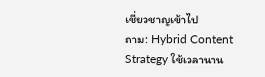เชี่ยวชาญเข้าไป
ถาม: Hybrid Content Strategy ใช้เวลานาน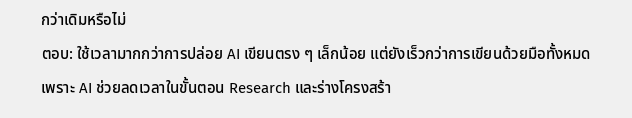กว่าเดิมหรือไม่
ตอบ: ใช้เวลามากกว่าการปล่อย AI เขียนตรง ๆ เล็กน้อย แต่ยังเร็วกว่าการเขียนด้วยมือทั้งหมด เพราะ AI ช่วยลดเวลาในขั้นตอน Research และร่างโครงสร้า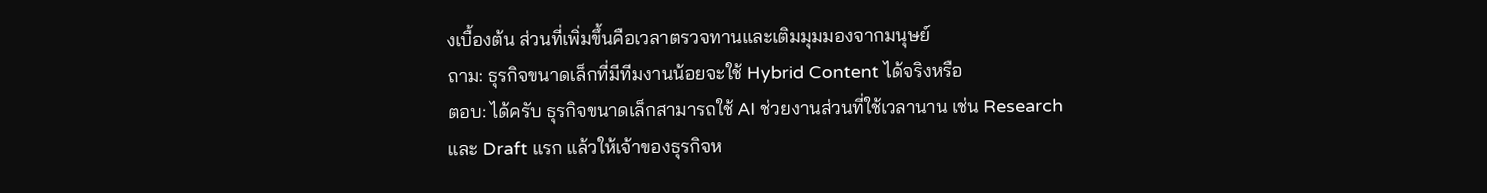งเบื้องต้น ส่วนที่เพิ่มขึ้นคือเวลาตรวจทานและเติมมุมมองจากมนุษย์
ถาม: ธุรกิจขนาดเล็กที่มีทีมงานน้อยจะใช้ Hybrid Content ได้จริงหรือ
ตอบ: ได้ครับ ธุรกิจขนาดเล็กสามารถใช้ AI ช่วยงานส่วนที่ใช้เวลานาน เช่น Research และ Draft แรก แล้วให้เจ้าของธุรกิจห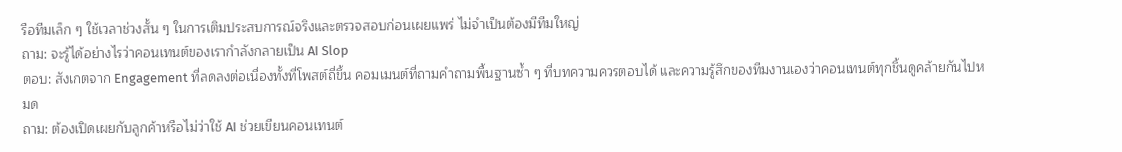รือทีมเล็ก ๆ ใช้เวลาช่วงสั้น ๆ ในการเติมประสบการณ์จริงและตรวจสอบก่อนเผยแพร่ ไม่จำเป็นต้องมีทีมใหญ่
ถาม: จะรู้ได้อย่างไรว่าคอนเทนต์ของเรากำลังกลายเป็น AI Slop
ตอบ: สังเกตจาก Engagement ที่ลดลงต่อเนื่องทั้งที่โพสต์ถี่ขึ้น คอมเมนต์ที่ถามคำถามพื้นฐานซ้ำ ๆ ที่บทความควรตอบได้ และความรู้สึกของทีมงานเองว่าคอนเทนต์ทุกชิ้นดูคล้ายกันไปหมด
ถาม: ต้องเปิดเผยกับลูกค้าหรือไม่ว่าใช้ AI ช่วยเขียนคอนเทนต์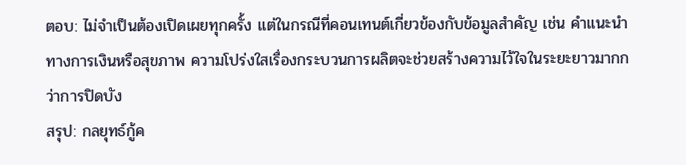ตอบ: ไม่จำเป็นต้องเปิดเผยทุกครั้ง แต่ในกรณีที่คอนเทนต์เกี่ยวข้องกับข้อมูลสำคัญ เช่น คำแนะนำทางการเงินหรือสุขภาพ ความโปร่งใสเรื่องกระบวนการผลิตจะช่วยสร้างความไว้ใจในระยะยาวมากกว่าการปิดบัง
สรุป: กลยุทธ์กู้ค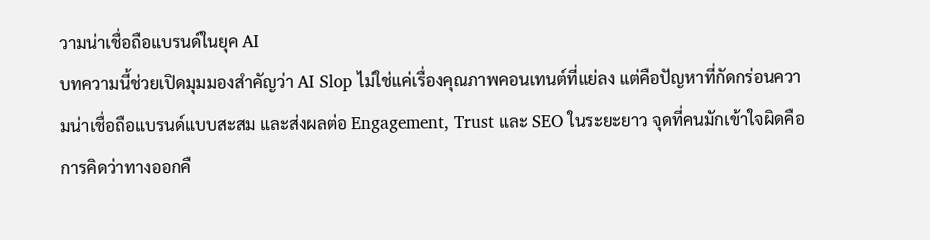วามน่าเชื่อถือแบรนด์ในยุค AI
บทความนี้ช่วยเปิดมุมมองสำคัญว่า AI Slop ไม่ใช่แค่เรื่องคุณภาพคอนเทนต์ที่แย่ลง แต่คือปัญหาที่กัดกร่อนความน่าเชื่อถือแบรนด์แบบสะสม และส่งผลต่อ Engagement, Trust และ SEO ในระยะยาว จุดที่คนมักเข้าใจผิดคือการคิดว่าทางออกคื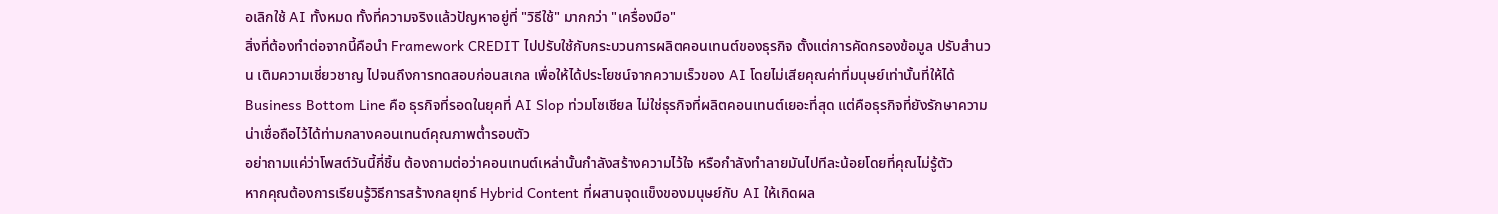อเลิกใช้ AI ทั้งหมด ทั้งที่ความจริงแล้วปัญหาอยู่ที่ "วิธีใช้" มากกว่า "เครื่องมือ"
สิ่งที่ต้องทำต่อจากนี้คือนำ Framework CREDIT ไปปรับใช้กับกระบวนการผลิตคอนเทนต์ของธุรกิจ ตั้งแต่การคัดกรองข้อมูล ปรับสำนวน เติมความเชี่ยวชาญ ไปจนถึงการทดสอบก่อนสเกล เพื่อให้ได้ประโยชน์จากความเร็วของ AI โดยไม่เสียคุณค่าที่มนุษย์เท่านั้นที่ให้ได้
Business Bottom Line คือ ธุรกิจที่รอดในยุคที่ AI Slop ท่วมโซเชียล ไม่ใช่ธุรกิจที่ผลิตคอนเทนต์เยอะที่สุด แต่คือธุรกิจที่ยังรักษาความน่าเชื่อถือไว้ได้ท่ามกลางคอนเทนต์คุณภาพต่ำรอบตัว
อย่าถามแค่ว่าโพสต์วันนี้กี่ชิ้น ต้องถามต่อว่าคอนเทนต์เหล่านั้นกำลังสร้างความไว้ใจ หรือกำลังทำลายมันไปทีละน้อยโดยที่คุณไม่รู้ตัว
หากคุณต้องการเรียนรู้วิธีการสร้างกลยุทธ์ Hybrid Content ที่ผสานจุดแข็งของมนุษย์กับ AI ให้เกิดผล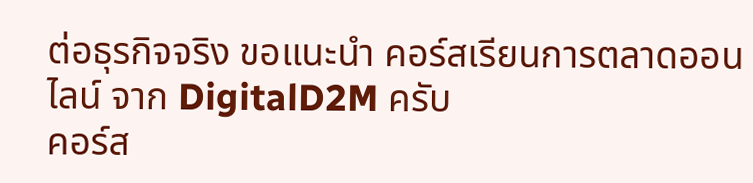ต่อธุรกิจจริง ขอแนะนำ คอร์สเรียนการตลาดออนไลน์ จาก DigitalD2M ครับ
คอร์ส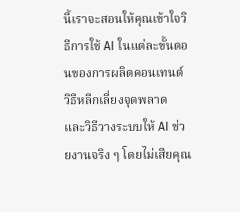นี้เราจะสอนให้คุณเข้าใจวิธีการใช้ AI ในแต่ละขั้นตอนของการผลิตคอนเทนต์ วิธีหลีกเลี่ยงจุดพลาด และวิธีวางระบบให้ AI ช่วยงานจริง ๆ โดยไม่เสียคุณ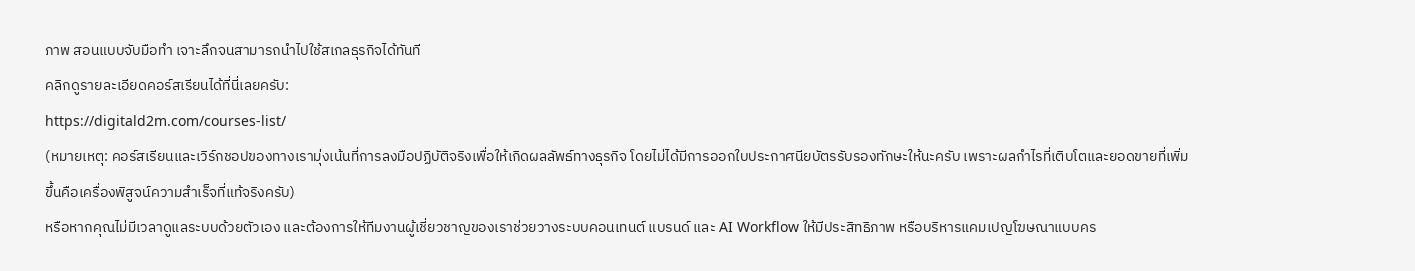ภาพ สอนแบบจับมือทำ เจาะลึกจนสามารถนำไปใช้สเกลธุรกิจได้ทันที
คลิกดูรายละเอียดคอร์สเรียนได้ที่นี่เลยครับ:
https://digitald2m.com/courses-list/
(หมายเหตุ: คอร์สเรียนและเวิร์กชอปของทางเรามุ่งเน้นที่การลงมือปฏิบัติจริงเพื่อให้เกิดผลลัพธ์ทางธุรกิจ โดยไม่ได้มีการออกใบประกาศนียบัตรรับรองทักษะให้นะครับ เพราะผลกำไรที่เติบโตและยอดขายที่เพิ่มขึ้นคือเครื่องพิสูจน์ความสำเร็จที่แท้จริงครับ)
หรือหากคุณไม่มีเวลาดูแลระบบด้วยตัวเอง และต้องการให้ทีมงานผู้เชี่ยวชาญของเราช่วยวางระบบคอนเทนต์ แบรนด์ และ AI Workflow ให้มีประสิทธิภาพ หรือบริหารแคมเปญโฆษณาแบบคร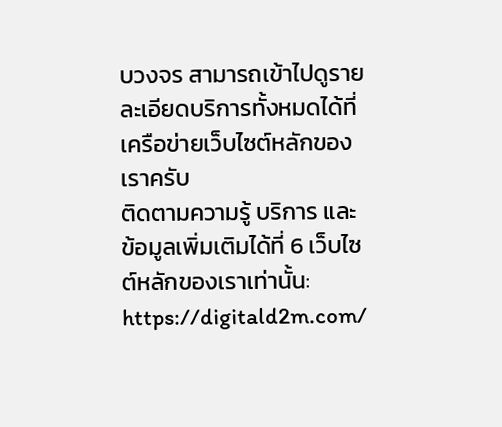บวงจร สามารถเข้าไปดูรายละเอียดบริการทั้งหมดได้ที่เครือข่ายเว็บไซต์หลักของเราครับ
ติดตามความรู้ บริการ และข้อมูลเพิ่มเติมได้ที่ 6 เว็บไซต์หลักของเราเท่านั้น:
https://digitald2m.com/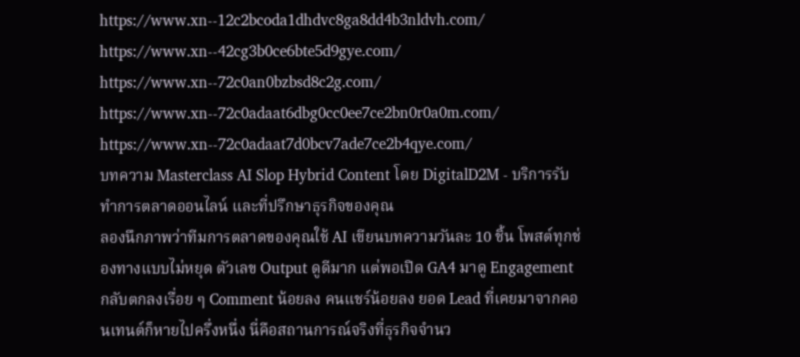https://www.xn--12c2bcoda1dhdvc8ga8dd4b3nldvh.com/
https://www.xn--42cg3b0ce6bte5d9gye.com/
https://www.xn--72c0an0bzbsd8c2g.com/
https://www.xn--72c0adaat6dbg0cc0ee7ce2bn0r0a0m.com/
https://www.xn--72c0adaat7d0bcv7ade7ce2b4qye.com/
บทความ Masterclass AI Slop Hybrid Content โดย DigitalD2M - บริการรับทำการตลาดออนไลน์ และที่ปรึกษาธุรกิจของคุณ
ลองนึกภาพว่าทีมการตลาดของคุณใช้ AI เขียนบทความวันละ 10 ชิ้น โพสต์ทุกช่องทางแบบไม่หยุด ตัวเลข Output ดูดีมาก แต่พอเปิด GA4 มาดู Engagement กลับตกลงเรื่อย ๆ Comment น้อยลง คนแชร์น้อยลง ยอด Lead ที่เคยมาจากคอนเทนต์ก็หายไปครึ่งหนึ่ง นี่คือสถานการณ์จริงที่ธุรกิจจำนว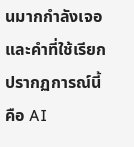นมากกำลังเจอ และคำที่ใช้เรียกปรากฏการณ์นี้คือ AI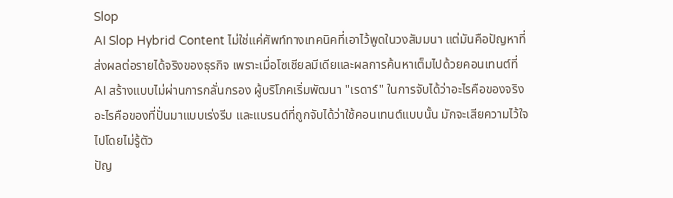Slop
AI Slop Hybrid Content ไม่ใช่แค่ศัพท์ทางเทคนิคที่เอาไว้พูดในวงสัมมนา แต่มันคือปัญหาที่ส่งผลต่อรายได้จริงของธุรกิจ เพราะเมื่อโซเชียลมีเดียและผลการค้นหาเต็มไปด้วยคอนเทนต์ที่ AI สร้างแบบไม่ผ่านการกลั่นกรอง ผู้บริโภคเริ่มพัฒนา "เรดาร์" ในการจับได้ว่าอะไรคือของจริง อะไรคือของที่ปั่นมาแบบเร่งรีบ และแบรนด์ที่ถูกจับได้ว่าใช้คอนเทนต์แบบนั้น มักจะเสียความไว้ใจไปโดยไม่รู้ตัว
ปัญ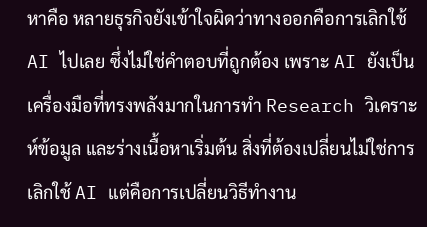หาคือ หลายธุรกิจยังเข้าใจผิดว่าทางออกคือการเลิกใช้ AI ไปเลย ซึ่งไม่ใช่คำตอบที่ถูกต้อง เพราะ AI ยังเป็นเครื่องมือที่ทรงพลังมากในการทำ Research วิเคราะห์ข้อมูล และร่างเนื้อหาเริ่มต้น สิ่งที่ต้องเปลี่ยนไม่ใช่การเลิกใช้ AI แต่คือการเปลี่ยนวิธีทำงาน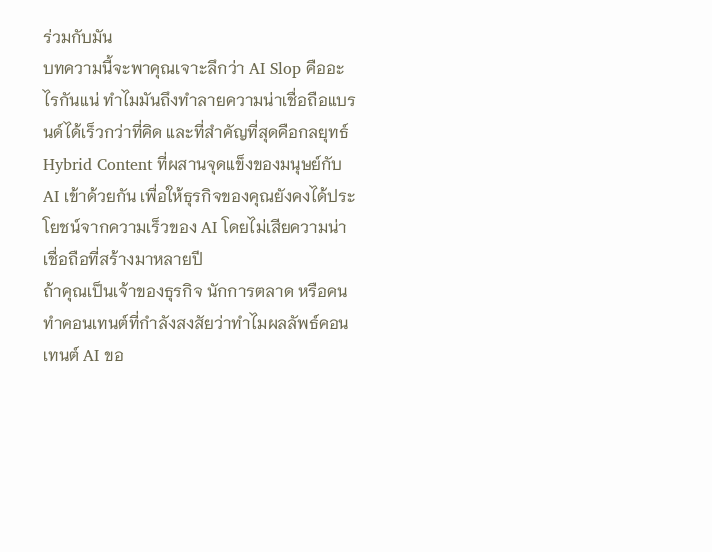ร่วมกับมัน
บทความนี้จะพาคุณเจาะลึกว่า AI Slop คืออะไรกันแน่ ทำไมมันถึงทำลายความน่าเชื่อถือแบรนด์ได้เร็วกว่าที่คิด และที่สำคัญที่สุดคือกลยุทธ์ Hybrid Content ที่ผสานจุดแข็งของมนุษย์กับ AI เข้าด้วยกัน เพื่อให้ธุรกิจของคุณยังคงได้ประโยชน์จากความเร็วของ AI โดยไม่เสียความน่าเชื่อถือที่สร้างมาหลายปี
ถ้าคุณเป็นเจ้าของธุรกิจ นักการตลาด หรือคนทำคอนเทนต์ที่กำลังสงสัยว่าทำไมผลลัพธ์คอนเทนต์ AI ขอ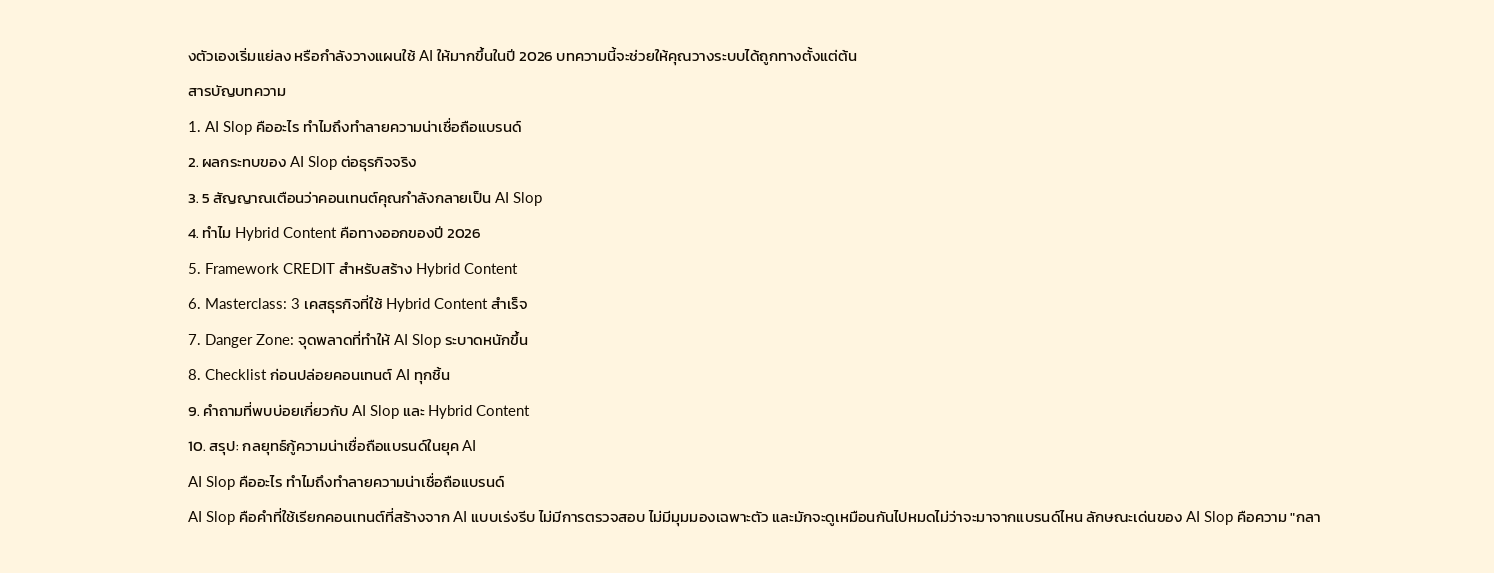งตัวเองเริ่มแย่ลง หรือกำลังวางแผนใช้ AI ให้มากขึ้นในปี 2026 บทความนี้จะช่วยให้คุณวางระบบได้ถูกทางตั้งแต่ต้น
สารบัญบทความ
1. AI Slop คืออะไร ทำไมถึงทำลายความน่าเชื่อถือแบรนด์
2. ผลกระทบของ AI Slop ต่อธุรกิจจริง
3. 5 สัญญาณเตือนว่าคอนเทนต์คุณกำลังกลายเป็น AI Slop
4. ทำไม Hybrid Content คือทางออกของปี 2026
5. Framework CREDIT สำหรับสร้าง Hybrid Content
6. Masterclass: 3 เคสธุรกิจที่ใช้ Hybrid Content สำเร็จ
7. Danger Zone: จุดพลาดที่ทำให้ AI Slop ระบาดหนักขึ้น
8. Checklist ก่อนปล่อยคอนเทนต์ AI ทุกชิ้น
9. คำถามที่พบบ่อยเกี่ยวกับ AI Slop และ Hybrid Content
10. สรุป: กลยุทธ์กู้ความน่าเชื่อถือแบรนด์ในยุค AI
AI Slop คืออะไร ทำไมถึงทำลายความน่าเชื่อถือแบรนด์
AI Slop คือคำที่ใช้เรียกคอนเทนต์ที่สร้างจาก AI แบบเร่งรีบ ไม่มีการตรวจสอบ ไม่มีมุมมองเฉพาะตัว และมักจะดูเหมือนกันไปหมดไม่ว่าจะมาจากแบรนด์ไหน ลักษณะเด่นของ AI Slop คือความ "กลา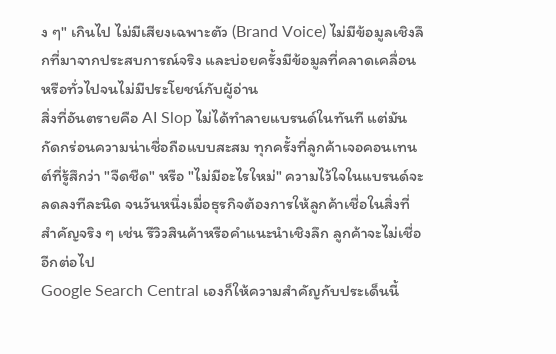ง ๆ" เกินไป ไม่มีเสียงเฉพาะตัว (Brand Voice) ไม่มีข้อมูลเชิงลึกที่มาจากประสบการณ์จริง และบ่อยครั้งมีข้อมูลที่คลาดเคลื่อนหรือทั่วไปจนไม่มีประโยชน์กับผู้อ่าน
สิ่งที่อันตรายคือ AI Slop ไม่ได้ทำลายแบรนด์ในทันที แต่มันกัดกร่อนความน่าเชื่อถือแบบสะสม ทุกครั้งที่ลูกค้าเจอคอนเทนต์ที่รู้สึกว่า "จืดชืด" หรือ "ไม่มีอะไรใหม่" ความไว้ใจในแบรนด์จะลดลงทีละนิด จนวันหนึ่งเมื่อธุรกิจต้องการให้ลูกค้าเชื่อในสิ่งที่สำคัญจริง ๆ เช่น รีวิวสินค้าหรือคำแนะนำเชิงลึก ลูกค้าจะไม่เชื่ออีกต่อไป
Google Search Central เองก็ให้ความสำคัญกับประเด็นนี้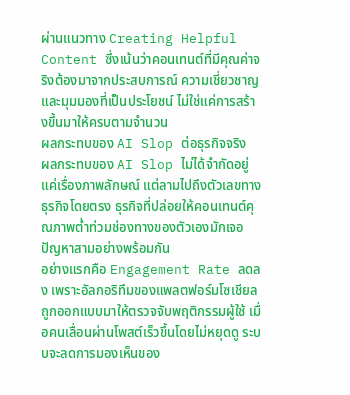ผ่านแนวทาง Creating Helpful Content ซึ่งเน้นว่าคอนเทนต์ที่มีคุณค่าจริงต้องมาจากประสบการณ์ ความเชี่ยวชาญ และมุมมองที่เป็นประโยชน์ ไม่ใช่แค่การสร้างขึ้นมาให้ครบตามจำนวน
ผลกระทบของ AI Slop ต่อธุรกิจจริง
ผลกระทบของ AI Slop ไม่ได้จำกัดอยู่แค่เรื่องภาพลักษณ์ แต่ลามไปถึงตัวเลขทางธุรกิจโดยตรง ธุรกิจที่ปล่อยให้คอนเทนต์คุณภาพต่ำท่วมช่องทางของตัวเองมักเจอปัญหาสามอย่างพร้อมกัน
อย่างแรกคือ Engagement Rate ลดลง เพราะอัลกอริทึมของแพลตฟอร์มโซเชียลถูกออกแบบมาให้ตรวจจับพฤติกรรมผู้ใช้ เมื่อคนเลื่อนผ่านโพสต์เร็วขึ้นโดยไม่หยุดดู ระบบจะลดการมองเห็นของ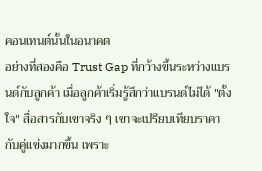คอนเทนต์นั้นในอนาคต
อย่างที่สองคือ Trust Gap ที่กว้างขึ้นระหว่างแบรนด์กับลูกค้า เมื่อลูกค้าเริ่มรู้สึกว่าแบรนด์ไม่ได้ "ตั้งใจ" สื่อสารกับเขาจริง ๆ เขาจะเปรียบเทียบราคากับคู่แข่งมากขึ้น เพราะ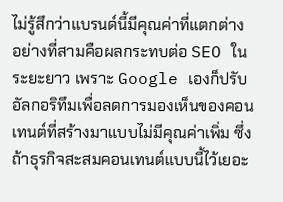ไม่รู้สึกว่าแบรนด์นี้มีคุณค่าที่แตกต่าง
อย่างที่สามคือผลกระทบต่อ SEO ในระยะยาว เพราะ Google เองก็ปรับอัลกอริทึมเพื่อลดการมองเห็นของคอนเทนต์ที่สร้างมาแบบไม่มีคุณค่าเพิ่ม ซึ่งถ้าธุรกิจสะสมคอนเทนต์แบบนี้ไว้เยอะ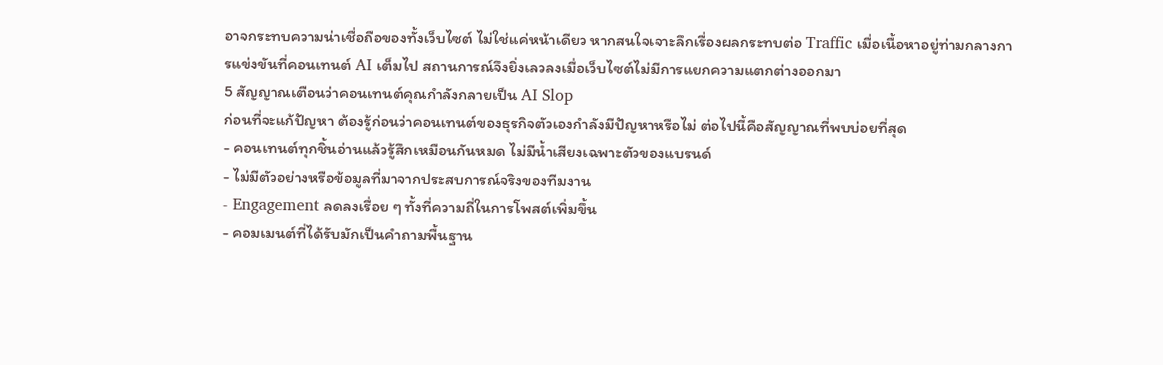อาจกระทบความน่าเชื่อถือของทั้งเว็บไซต์ ไม่ใช่แค่หน้าเดียว หากสนใจเจาะลึกเรื่องผลกระทบต่อ Traffic เมื่อเนื้อหาอยู่ท่ามกลางการแข่งขันที่คอนเทนต์ AI เต็มไป สถานการณ์จึงยิ่งเลวลงเมื่อเว็บไซต์ไม่มีการแยกความแตกต่างออกมา
5 สัญญาณเตือนว่าคอนเทนต์คุณกำลังกลายเป็น AI Slop
ก่อนที่จะแก้ปัญหา ต้องรู้ก่อนว่าคอนเทนต์ของธุรกิจตัวเองกำลังมีปัญหาหรือไม่ ต่อไปนี้คือสัญญาณที่พบบ่อยที่สุด
- คอนเทนต์ทุกชิ้นอ่านแล้วรู้สึกเหมือนกันหมด ไม่มีน้ำเสียงเฉพาะตัวของแบรนด์
- ไม่มีตัวอย่างหรือข้อมูลที่มาจากประสบการณ์จริงของทีมงาน
- Engagement ลดลงเรื่อย ๆ ทั้งที่ความถี่ในการโพสต์เพิ่มขึ้น
- คอมเมนต์ที่ได้รับมักเป็นคำถามพื้นฐาน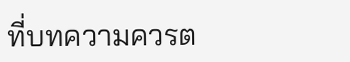ที่บทความควรต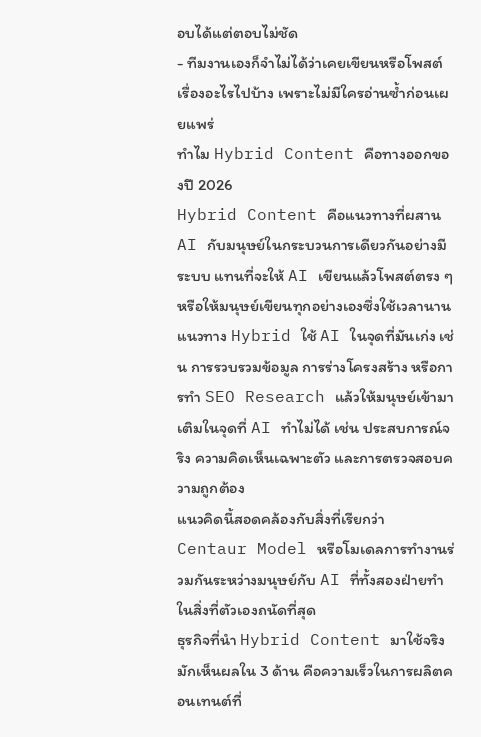อบได้แต่ตอบไม่ชัด
- ทีมงานเองก็จำไม่ได้ว่าเคยเขียนหรือโพสต์เรื่องอะไรไปบ้าง เพราะไม่มีใครอ่านซ้ำก่อนเผยแพร่
ทำไม Hybrid Content คือทางออกของปี 2026
Hybrid Content คือแนวทางที่ผสาน AI กับมนุษย์ในกระบวนการเดียวกันอย่างมีระบบ แทนที่จะให้ AI เขียนแล้วโพสต์ตรง ๆ หรือให้มนุษย์เขียนทุกอย่างเองซึ่งใช้เวลานาน แนวทาง Hybrid ใช้ AI ในจุดที่มันเก่ง เช่น การรวบรวมข้อมูล การร่างโครงสร้าง หรือการทำ SEO Research แล้วให้มนุษย์เข้ามาเติมในจุดที่ AI ทำไม่ได้ เช่น ประสบการณ์จริง ความคิดเห็นเฉพาะตัว และการตรวจสอบความถูกต้อง
แนวคิดนี้สอดคล้องกับสิ่งที่เรียกว่า Centaur Model หรือโมเดลการทำงานร่วมกันระหว่างมนุษย์กับ AI ที่ทั้งสองฝ่ายทำในสิ่งที่ตัวเองถนัดที่สุด
ธุรกิจที่นำ Hybrid Content มาใช้จริงมักเห็นผลใน 3 ด้าน คือความเร็วในการผลิตคอนเทนต์ที่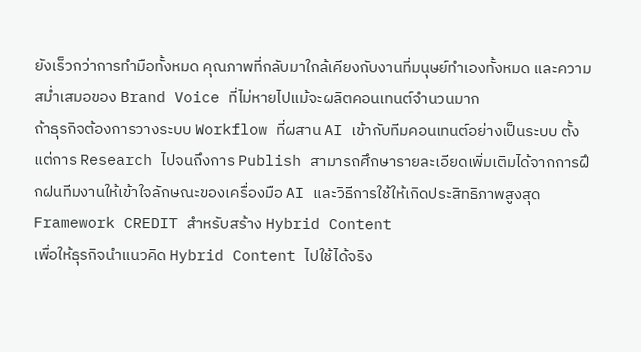ยังเร็วกว่าการทำมือทั้งหมด คุณภาพที่กลับมาใกล้เคียงกับงานที่มนุษย์ทำเองทั้งหมด และความสม่ำเสมอของ Brand Voice ที่ไม่หายไปแม้จะผลิตคอนเทนต์จำนวนมาก
ถ้าธุรกิจต้องการวางระบบ Workflow ที่ผสาน AI เข้ากับทีมคอนเทนต์อย่างเป็นระบบ ตั้งแต่การ Research ไปจนถึงการ Publish สามารถศึกษารายละเอียดเพิ่มเติมได้จากการฝึกฝนทีมงานให้เข้าใจลักษณะของเครื่องมือ AI และวิธีการใช้ให้เกิดประสิทธิภาพสูงสุด
Framework CREDIT สำหรับสร้าง Hybrid Content
เพื่อให้ธุรกิจนำแนวคิด Hybrid Content ไปใช้ได้จริง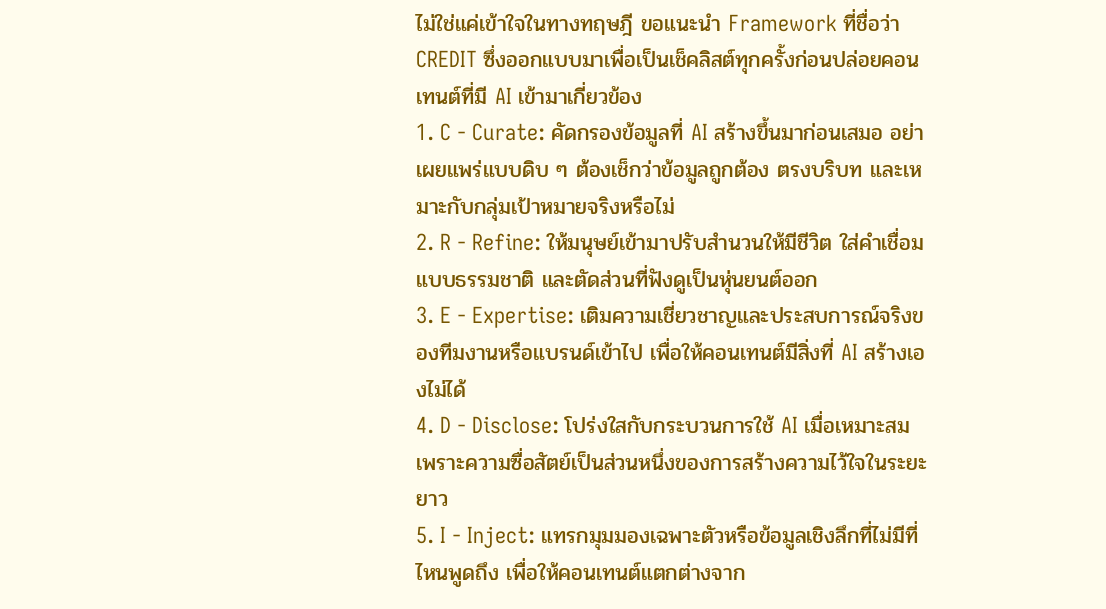ไม่ใช่แค่เข้าใจในทางทฤษฎี ขอแนะนำ Framework ที่ชื่อว่า CREDIT ซึ่งออกแบบมาเพื่อเป็นเช็คลิสต์ทุกครั้งก่อนปล่อยคอนเทนต์ที่มี AI เข้ามาเกี่ยวข้อง
1. C - Curate: คัดกรองข้อมูลที่ AI สร้างขึ้นมาก่อนเสมอ อย่าเผยแพร่แบบดิบ ๆ ต้องเช็กว่าข้อมูลถูกต้อง ตรงบริบท และเหมาะกับกลุ่มเป้าหมายจริงหรือไม่
2. R - Refine: ให้มนุษย์เข้ามาปรับสำนวนให้มีชีวิต ใส่คำเชื่อมแบบธรรมชาติ และตัดส่วนที่ฟังดูเป็นหุ่นยนต์ออก
3. E - Expertise: เติมความเชี่ยวชาญและประสบการณ์จริงของทีมงานหรือแบรนด์เข้าไป เพื่อให้คอนเทนต์มีสิ่งที่ AI สร้างเองไม่ได้
4. D - Disclose: โปร่งใสกับกระบวนการใช้ AI เมื่อเหมาะสม เพราะความซื่อสัตย์เป็นส่วนหนึ่งของการสร้างความไว้ใจในระยะยาว
5. I - Inject: แทรกมุมมองเฉพาะตัวหรือข้อมูลเชิงลึกที่ไม่มีที่ไหนพูดถึง เพื่อให้คอนเทนต์แตกต่างจาก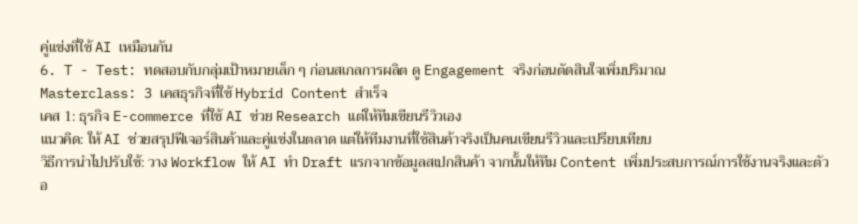คู่แข่งที่ใช้ AI เหมือนกัน
6. T - Test: ทดสอบกับกลุ่มเป้าหมายเล็ก ๆ ก่อนสเกลการผลิต ดู Engagement จริงก่อนตัดสินใจเพิ่มปริมาณ
Masterclass: 3 เคสธุรกิจที่ใช้ Hybrid Content สำเร็จ
เคส 1: ธุรกิจ E-commerce ที่ใช้ AI ช่วย Research แต่ให้ทีมเขียนรีวิวเอง
แนวคิด: ให้ AI ช่วยสรุปฟีเจอร์สินค้าและคู่แข่งในตลาด แต่ให้ทีมงานที่ใช้สินค้าจริงเป็นคนเขียนรีวิวและเปรียบเทียบ
วิธีการนำไปปรับใช้: วาง Workflow ให้ AI ทำ Draft แรกจากข้อมูลสเปกสินค้า จากนั้นให้ทีม Content เพิ่มประสบการณ์การใช้งานจริงและตัวอ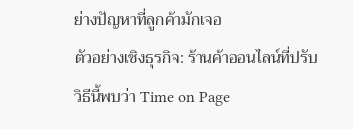ย่างปัญหาที่ลูกค้ามักเจอ
ตัวอย่างเชิงธุรกิจ: ร้านค้าออนไลน์ที่ปรับวิธีนี้พบว่า Time on Page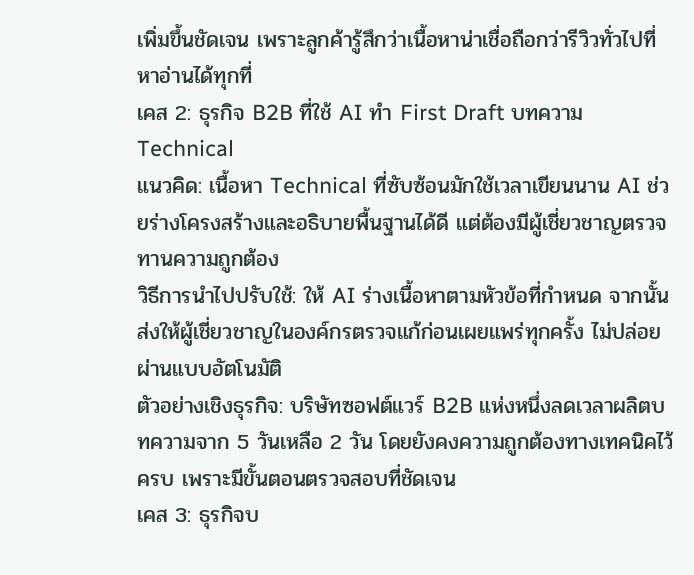เพิ่มขึ้นชัดเจน เพราะลูกค้ารู้สึกว่าเนื้อหาน่าเชื่อถือกว่ารีวิวทั่วไปที่หาอ่านได้ทุกที่
เคส 2: ธุรกิจ B2B ที่ใช้ AI ทำ First Draft บทความ Technical
แนวคิด: เนื้อหา Technical ที่ซับซ้อนมักใช้เวลาเขียนนาน AI ช่วยร่างโครงสร้างและอธิบายพื้นฐานได้ดี แต่ต้องมีผู้เชี่ยวชาญตรวจทานความถูกต้อง
วิธีการนำไปปรับใช้: ให้ AI ร่างเนื้อหาตามหัวข้อที่กำหนด จากนั้นส่งให้ผู้เชี่ยวชาญในองค์กรตรวจแก้ก่อนเผยแพร่ทุกครั้ง ไม่ปล่อยผ่านแบบอัตโนมัติ
ตัวอย่างเชิงธุรกิจ: บริษัทซอฟต์แวร์ B2B แห่งหนึ่งลดเวลาผลิตบทความจาก 5 วันเหลือ 2 วัน โดยยังคงความถูกต้องทางเทคนิคไว้ครบ เพราะมีขั้นตอนตรวจสอบที่ชัดเจน
เคส 3: ธุรกิจบ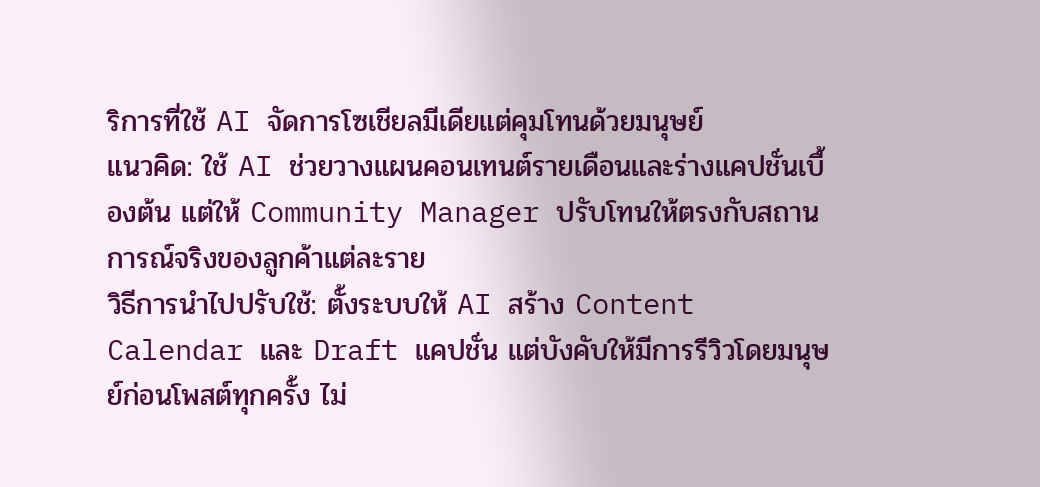ริการที่ใช้ AI จัดการโซเชียลมีเดียแต่คุมโทนด้วยมนุษย์
แนวคิด: ใช้ AI ช่วยวางแผนคอนเทนต์รายเดือนและร่างแคปชั่นเบื้องต้น แต่ให้ Community Manager ปรับโทนให้ตรงกับสถานการณ์จริงของลูกค้าแต่ละราย
วิธีการนำไปปรับใช้: ตั้งระบบให้ AI สร้าง Content Calendar และ Draft แคปชั่น แต่บังคับให้มีการรีวิวโดยมนุษย์ก่อนโพสต์ทุกครั้ง ไม่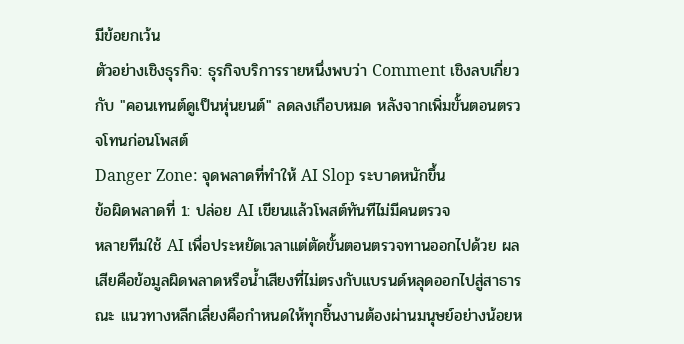มีข้อยกเว้น
ตัวอย่างเชิงธุรกิจ: ธุรกิจบริการรายหนึ่งพบว่า Comment เชิงลบเกี่ยวกับ "คอนเทนต์ดูเป็นหุ่นยนต์" ลดลงเกือบหมด หลังจากเพิ่มขั้นตอนตรวจโทนก่อนโพสต์
Danger Zone: จุดพลาดที่ทำให้ AI Slop ระบาดหนักขึ้น
ข้อผิดพลาดที่ 1: ปล่อย AI เขียนแล้วโพสต์ทันทีไม่มีคนตรวจ
หลายทีมใช้ AI เพื่อประหยัดเวลาแต่ตัดขั้นตอนตรวจทานออกไปด้วย ผลเสียคือข้อมูลผิดพลาดหรือน้ำเสียงที่ไม่ตรงกับแบรนด์หลุดออกไปสู่สาธารณะ แนวทางหลีกเลี่ยงคือกำหนดให้ทุกชิ้นงานต้องผ่านมนุษย์อย่างน้อยห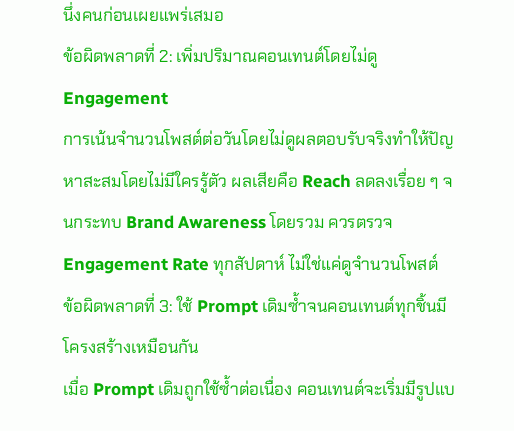นึ่งคนก่อนเผยแพร่เสมอ
ข้อผิดพลาดที่ 2: เพิ่มปริมาณคอนเทนต์โดยไม่ดู Engagement
การเน้นจำนวนโพสต์ต่อวันโดยไม่ดูผลตอบรับจริงทำให้ปัญหาสะสมโดยไม่มีใครรู้ตัว ผลเสียคือ Reach ลดลงเรื่อย ๆ จนกระทบ Brand Awareness โดยรวม ควรตรวจ Engagement Rate ทุกสัปดาห์ ไม่ใช่แค่ดูจำนวนโพสต์
ข้อผิดพลาดที่ 3: ใช้ Prompt เดิมซ้ำจนคอนเทนต์ทุกชิ้นมีโครงสร้างเหมือนกัน
เมื่อ Prompt เดิมถูกใช้ซ้ำต่อเนื่อง คอนเทนต์จะเริ่มมีรูปแบ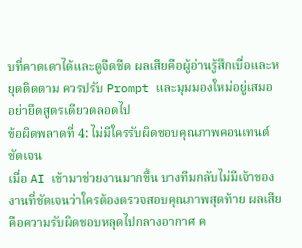บที่คาดเดาได้และดูจืดชืด ผลเสียคือผู้อ่านรู้สึกเบื่อและหยุดติดตาม ควรปรับ Prompt และมุมมองใหม่อยู่เสมอ อย่ายึดสูตรเดียวตลอดไป
ข้อผิดพลาดที่ 4: ไม่มีใครรับผิดชอบคุณภาพคอนเทนต์ชัดเจน
เมื่อ AI เข้ามาช่วยงานมากขึ้น บางทีมกลับไม่มีเจ้าของงานที่ชัดเจนว่าใครต้องตรวจสอบคุณภาพสุดท้าย ผลเสียคือความรับผิดชอบหลุดไปกลางอากาศ ค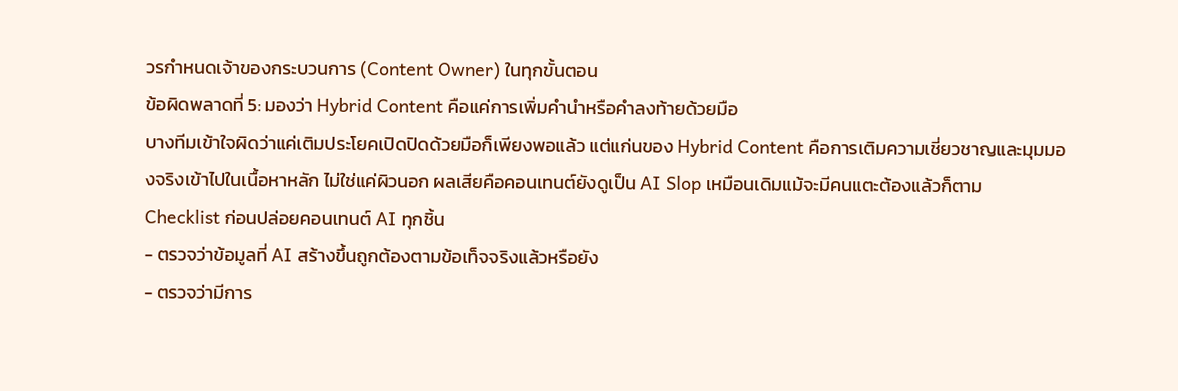วรกำหนดเจ้าของกระบวนการ (Content Owner) ในทุกขั้นตอน
ข้อผิดพลาดที่ 5: มองว่า Hybrid Content คือแค่การเพิ่มคำนำหรือคำลงท้ายด้วยมือ
บางทีมเข้าใจผิดว่าแค่เติมประโยคเปิดปิดด้วยมือก็เพียงพอแล้ว แต่แก่นของ Hybrid Content คือการเติมความเชี่ยวชาญและมุมมองจริงเข้าไปในเนื้อหาหลัก ไม่ใช่แค่ผิวนอก ผลเสียคือคอนเทนต์ยังดูเป็น AI Slop เหมือนเดิมแม้จะมีคนแตะต้องแล้วก็ตาม
Checklist ก่อนปล่อยคอนเทนต์ AI ทุกชิ้น
- ตรวจว่าข้อมูลที่ AI สร้างขึ้นถูกต้องตามข้อเท็จจริงแล้วหรือยัง
- ตรวจว่ามีการ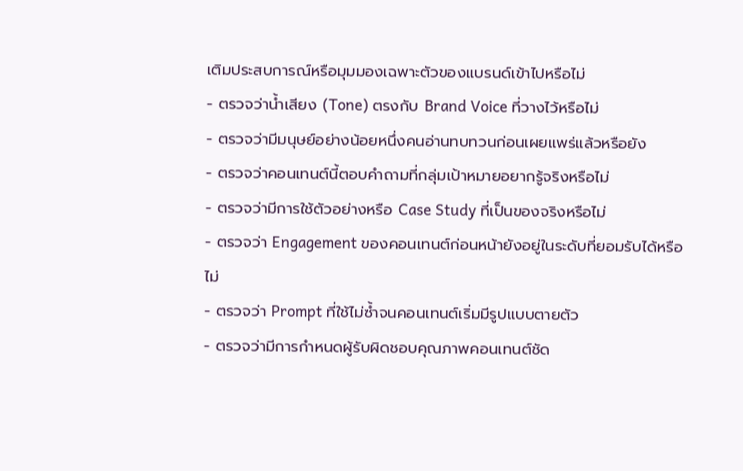เติมประสบการณ์หรือมุมมองเฉพาะตัวของแบรนด์เข้าไปหรือไม่
- ตรวจว่าน้ำเสียง (Tone) ตรงกับ Brand Voice ที่วางไว้หรือไม่
- ตรวจว่ามีมนุษย์อย่างน้อยหนึ่งคนอ่านทบทวนก่อนเผยแพร่แล้วหรือยัง
- ตรวจว่าคอนเทนต์นี้ตอบคำถามที่กลุ่มเป้าหมายอยากรู้จริงหรือไม่
- ตรวจว่ามีการใช้ตัวอย่างหรือ Case Study ที่เป็นของจริงหรือไม่
- ตรวจว่า Engagement ของคอนเทนต์ก่อนหน้ายังอยู่ในระดับที่ยอมรับได้หรือไม่
- ตรวจว่า Prompt ที่ใช้ไม่ซ้ำจนคอนเทนต์เริ่มมีรูปแบบตายตัว
- ตรวจว่ามีการกำหนดผู้รับผิดชอบคุณภาพคอนเทนต์ชัด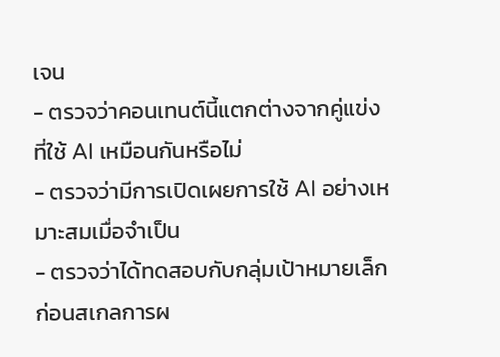เจน
- ตรวจว่าคอนเทนต์นี้แตกต่างจากคู่แข่งที่ใช้ AI เหมือนกันหรือไม่
- ตรวจว่ามีการเปิดเผยการใช้ AI อย่างเหมาะสมเมื่อจำเป็น
- ตรวจว่าได้ทดสอบกับกลุ่มเป้าหมายเล็กก่อนสเกลการผ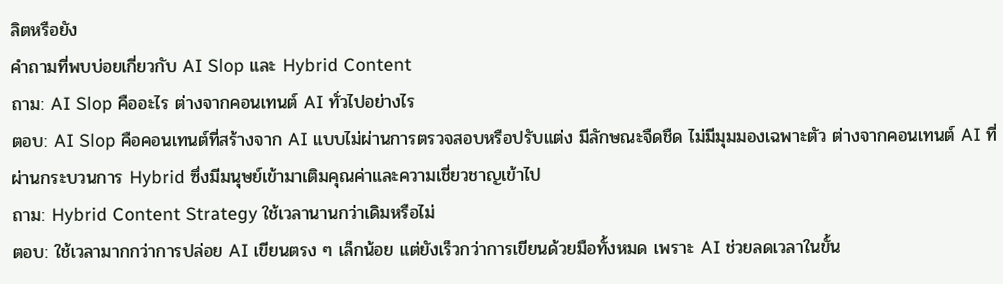ลิตหรือยัง
คำถามที่พบบ่อยเกี่ยวกับ AI Slop และ Hybrid Content
ถาม: AI Slop คืออะไร ต่างจากคอนเทนต์ AI ทั่วไปอย่างไร
ตอบ: AI Slop คือคอนเทนต์ที่สร้างจาก AI แบบไม่ผ่านการตรวจสอบหรือปรับแต่ง มีลักษณะจืดชืด ไม่มีมุมมองเฉพาะตัว ต่างจากคอนเทนต์ AI ที่ผ่านกระบวนการ Hybrid ซึ่งมีมนุษย์เข้ามาเติมคุณค่าและความเชี่ยวชาญเข้าไป
ถาม: Hybrid Content Strategy ใช้เวลานานกว่าเดิมหรือไม่
ตอบ: ใช้เวลามากกว่าการปล่อย AI เขียนตรง ๆ เล็กน้อย แต่ยังเร็วกว่าการเขียนด้วยมือทั้งหมด เพราะ AI ช่วยลดเวลาในขั้น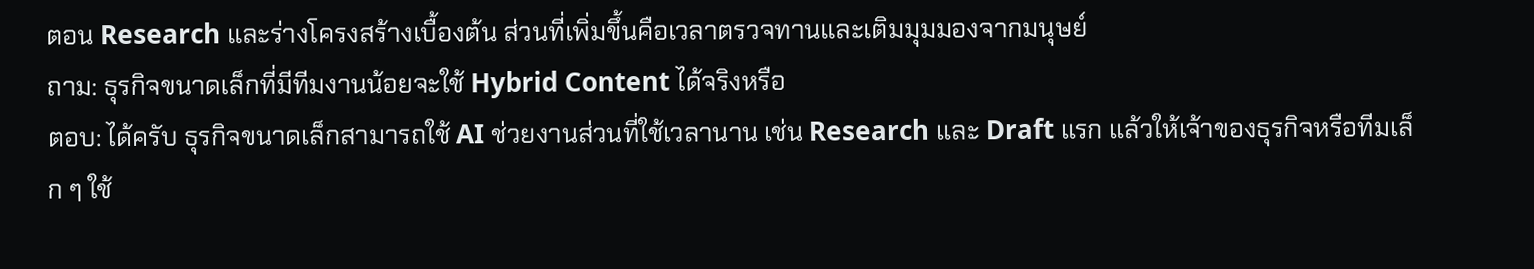ตอน Research และร่างโครงสร้างเบื้องต้น ส่วนที่เพิ่มขึ้นคือเวลาตรวจทานและเติมมุมมองจากมนุษย์
ถาม: ธุรกิจขนาดเล็กที่มีทีมงานน้อยจะใช้ Hybrid Content ได้จริงหรือ
ตอบ: ได้ครับ ธุรกิจขนาดเล็กสามารถใช้ AI ช่วยงานส่วนที่ใช้เวลานาน เช่น Research และ Draft แรก แล้วให้เจ้าของธุรกิจหรือทีมเล็ก ๆ ใช้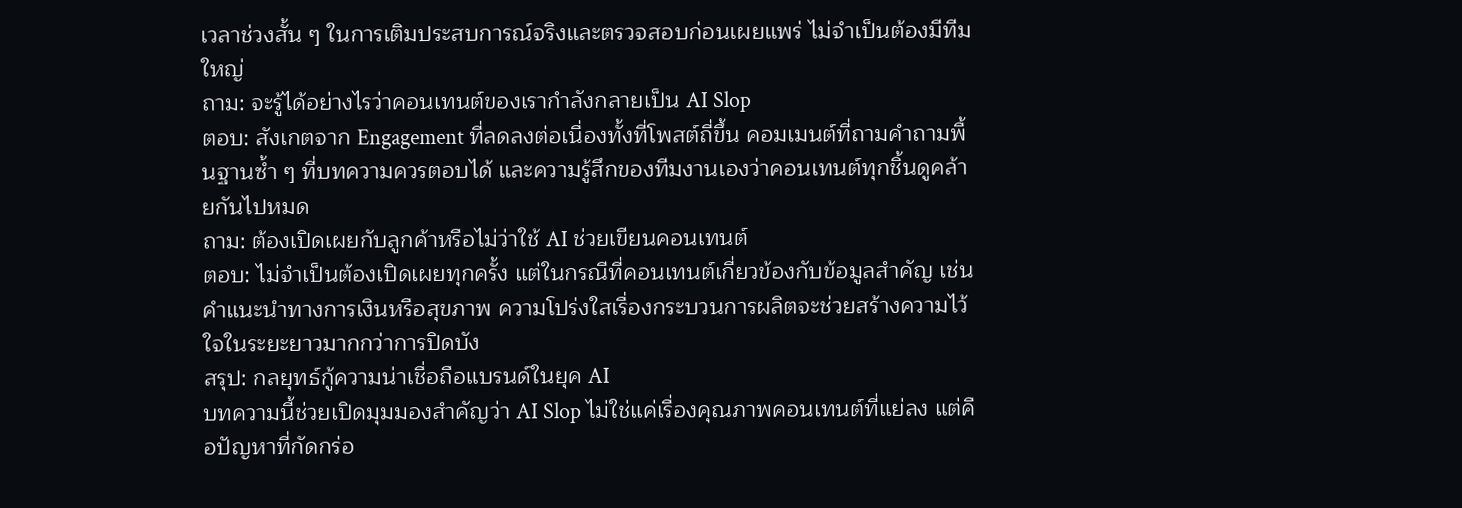เวลาช่วงสั้น ๆ ในการเติมประสบการณ์จริงและตรวจสอบก่อนเผยแพร่ ไม่จำเป็นต้องมีทีมใหญ่
ถาม: จะรู้ได้อย่างไรว่าคอนเทนต์ของเรากำลังกลายเป็น AI Slop
ตอบ: สังเกตจาก Engagement ที่ลดลงต่อเนื่องทั้งที่โพสต์ถี่ขึ้น คอมเมนต์ที่ถามคำถามพื้นฐานซ้ำ ๆ ที่บทความควรตอบได้ และความรู้สึกของทีมงานเองว่าคอนเทนต์ทุกชิ้นดูคล้ายกันไปหมด
ถาม: ต้องเปิดเผยกับลูกค้าหรือไม่ว่าใช้ AI ช่วยเขียนคอนเทนต์
ตอบ: ไม่จำเป็นต้องเปิดเผยทุกครั้ง แต่ในกรณีที่คอนเทนต์เกี่ยวข้องกับข้อมูลสำคัญ เช่น คำแนะนำทางการเงินหรือสุขภาพ ความโปร่งใสเรื่องกระบวนการผลิตจะช่วยสร้างความไว้ใจในระยะยาวมากกว่าการปิดบัง
สรุป: กลยุทธ์กู้ความน่าเชื่อถือแบรนด์ในยุค AI
บทความนี้ช่วยเปิดมุมมองสำคัญว่า AI Slop ไม่ใช่แค่เรื่องคุณภาพคอนเทนต์ที่แย่ลง แต่คือปัญหาที่กัดกร่อ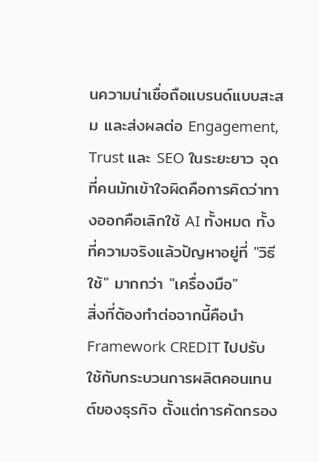นความน่าเชื่อถือแบรนด์แบบสะสม และส่งผลต่อ Engagement, Trust และ SEO ในระยะยาว จุดที่คนมักเข้าใจผิดคือการคิดว่าทางออกคือเลิกใช้ AI ทั้งหมด ทั้งที่ความจริงแล้วปัญหาอยู่ที่ "วิธีใช้" มากกว่า "เครื่องมือ"
สิ่งที่ต้องทำต่อจากนี้คือนำ Framework CREDIT ไปปรับใช้กับกระบวนการผลิตคอนเทนต์ของธุรกิจ ตั้งแต่การคัดกรอง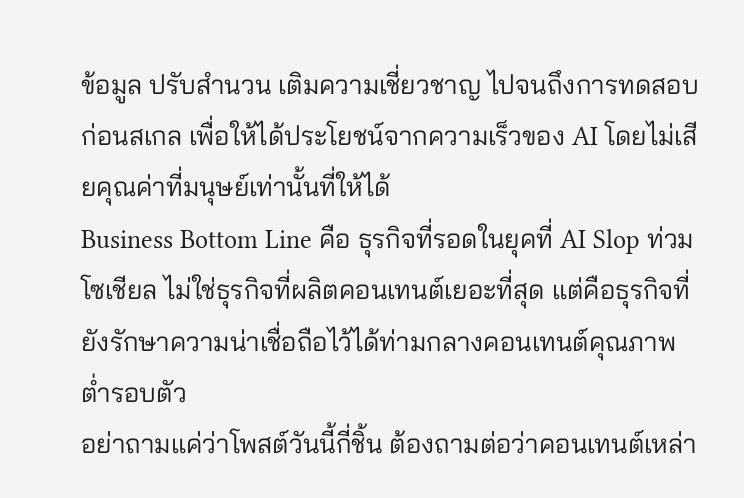ข้อมูล ปรับสำนวน เติมความเชี่ยวชาญ ไปจนถึงการทดสอบก่อนสเกล เพื่อให้ได้ประโยชน์จากความเร็วของ AI โดยไม่เสียคุณค่าที่มนุษย์เท่านั้นที่ให้ได้
Business Bottom Line คือ ธุรกิจที่รอดในยุคที่ AI Slop ท่วมโซเชียล ไม่ใช่ธุรกิจที่ผลิตคอนเทนต์เยอะที่สุด แต่คือธุรกิจที่ยังรักษาความน่าเชื่อถือไว้ได้ท่ามกลางคอนเทนต์คุณภาพต่ำรอบตัว
อย่าถามแค่ว่าโพสต์วันนี้กี่ชิ้น ต้องถามต่อว่าคอนเทนต์เหล่า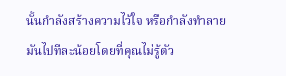นั้นกำลังสร้างความไว้ใจ หรือกำลังทำลายมันไปทีละน้อยโดยที่คุณไม่รู้ตัว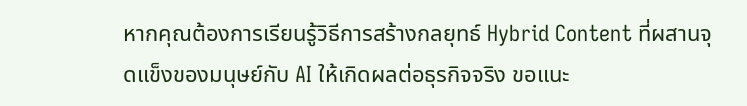หากคุณต้องการเรียนรู้วิธีการสร้างกลยุทธ์ Hybrid Content ที่ผสานจุดแข็งของมนุษย์กับ AI ให้เกิดผลต่อธุรกิจจริง ขอแนะ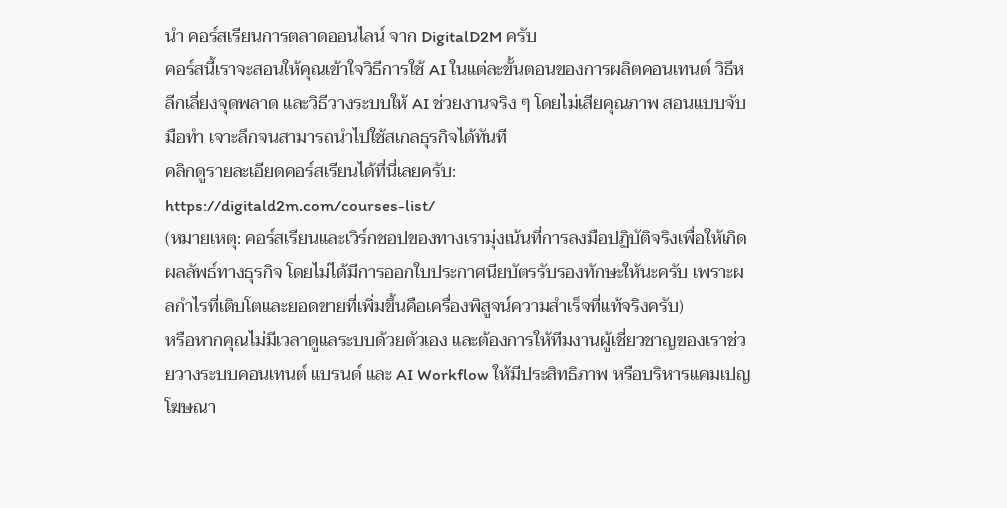นำ คอร์สเรียนการตลาดออนไลน์ จาก DigitalD2M ครับ
คอร์สนี้เราจะสอนให้คุณเข้าใจวิธีการใช้ AI ในแต่ละขั้นตอนของการผลิตคอนเทนต์ วิธีหลีกเลี่ยงจุดพลาด และวิธีวางระบบให้ AI ช่วยงานจริง ๆ โดยไม่เสียคุณภาพ สอนแบบจับมือทำ เจาะลึกจนสามารถนำไปใช้สเกลธุรกิจได้ทันที
คลิกดูรายละเอียดคอร์สเรียนได้ที่นี่เลยครับ:
https://digitald2m.com/courses-list/
(หมายเหตุ: คอร์สเรียนและเวิร์กชอปของทางเรามุ่งเน้นที่การลงมือปฏิบัติจริงเพื่อให้เกิดผลลัพธ์ทางธุรกิจ โดยไม่ได้มีการออกใบประกาศนียบัตรรับรองทักษะให้นะครับ เพราะผลกำไรที่เติบโตและยอดขายที่เพิ่มขึ้นคือเครื่องพิสูจน์ความสำเร็จที่แท้จริงครับ)
หรือหากคุณไม่มีเวลาดูแลระบบด้วยตัวเอง และต้องการให้ทีมงานผู้เชี่ยวชาญของเราช่วยวางระบบคอนเทนต์ แบรนด์ และ AI Workflow ให้มีประสิทธิภาพ หรือบริหารแคมเปญโฆษณา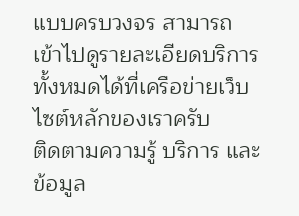แบบครบวงจร สามารถเข้าไปดูรายละเอียดบริการทั้งหมดได้ที่เครือข่ายเว็บไซต์หลักของเราครับ
ติดตามความรู้ บริการ และข้อมูล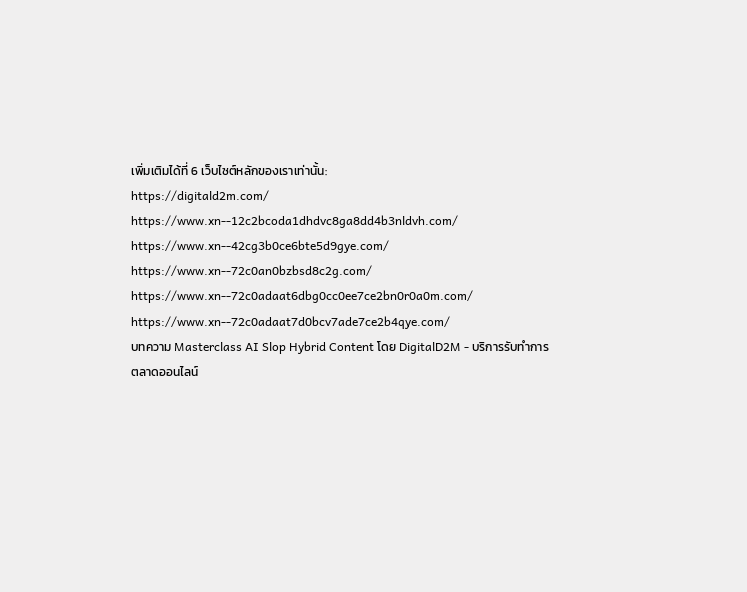เพิ่มเติมได้ที่ 6 เว็บไซต์หลักของเราเท่านั้น:
https://digitald2m.com/
https://www.xn--12c2bcoda1dhdvc8ga8dd4b3nldvh.com/
https://www.xn--42cg3b0ce6bte5d9gye.com/
https://www.xn--72c0an0bzbsd8c2g.com/
https://www.xn--72c0adaat6dbg0cc0ee7ce2bn0r0a0m.com/
https://www.xn--72c0adaat7d0bcv7ade7ce2b4qye.com/
บทความ Masterclass AI Slop Hybrid Content โดย DigitalD2M - บริการรับทำการตลาดออนไลน์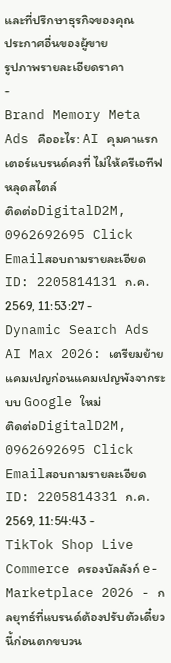และที่ปรึกษาธุรกิจของคุณ
ประกาศอื่นของผู้ขาย
รูปภาพรายละเอียดราคา
-
Brand Memory Meta Ads คืออะไร: AI คุมคาแรกเตอร์แบรนด์คงที่ ไม่ให้ครีเอทีฟหลุดสไตล์
ติดต่อDigitalD2M, 0962692695 Click Emailสอบถามรายละเอียด
ID: 2205814131 ก.ค. 2569, 11:53:27 -
Dynamic Search Ads AI Max 2026: เตรียมย้ายแคมเปญก่อนแคมเปญพังจากระบบ Google ใหม่
ติดต่อDigitalD2M, 0962692695 Click Emailสอบถามรายละเอียด
ID: 2205814331 ก.ค. 2569, 11:54:43 -
TikTok Shop Live Commerce ครองบัลลังก์ e-Marketplace 2026 - กลยุทธ์ที่แบรนด์ต้องปรับตัวเดี๋ยวนี้ก่อนตกขบวน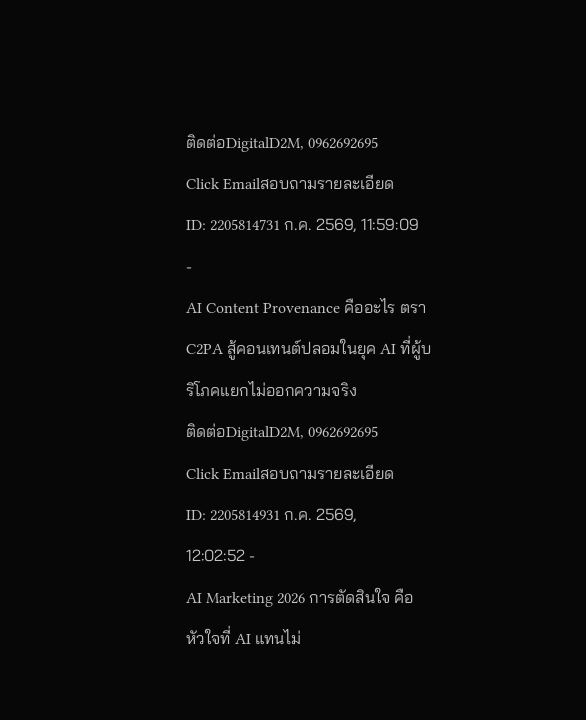ติดต่อDigitalD2M, 0962692695 Click Emailสอบถามรายละเอียด
ID: 2205814731 ก.ค. 2569, 11:59:09 -
AI Content Provenance คืออะไร ตรา C2PA สู้คอนเทนต์ปลอมในยุค AI ที่ผู้บริโภคแยกไม่ออกความจริง
ติดต่อDigitalD2M, 0962692695 Click Emailสอบถามรายละเอียด
ID: 2205814931 ก.ค. 2569, 12:02:52 -
AI Marketing 2026 การตัดสินใจ คือหัวใจที่ AI แทนไม่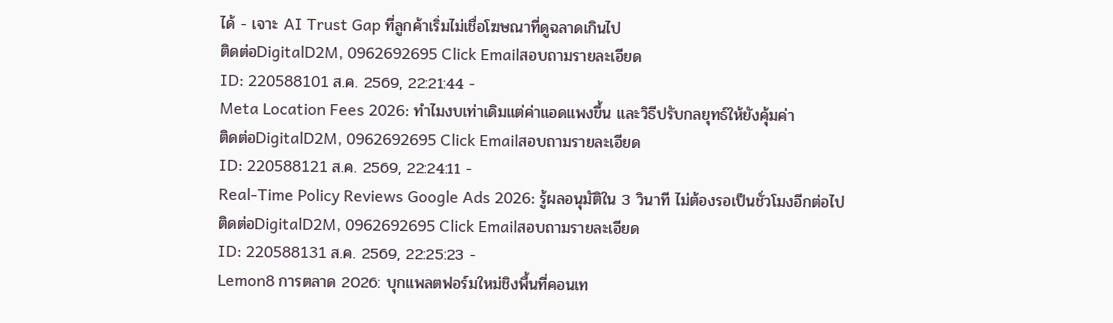ได้ - เจาะ AI Trust Gap ที่ลูกค้าเริ่มไม่เชื่อโฆษณาที่ดูฉลาดเกินไป
ติดต่อDigitalD2M, 0962692695 Click Emailสอบถามรายละเอียด
ID: 220588101 ส.ค. 2569, 22:21:44 -
Meta Location Fees 2026: ทำไมงบเท่าเดิมแต่ค่าแอดแพงขึ้น และวิธีปรับกลยุทธ์ให้ยังคุ้มค่า
ติดต่อDigitalD2M, 0962692695 Click Emailสอบถามรายละเอียด
ID: 220588121 ส.ค. 2569, 22:24:11 -
Real-Time Policy Reviews Google Ads 2026: รู้ผลอนุมัติใน 3 วินาที ไม่ต้องรอเป็นชั่วโมงอีกต่อไป
ติดต่อDigitalD2M, 0962692695 Click Emailสอบถามรายละเอียด
ID: 220588131 ส.ค. 2569, 22:25:23 -
Lemon8 การตลาด 2026: บุกแพลตฟอร์มใหม่ชิงพื้นที่คอนเท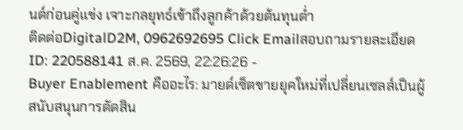นต์ก่อนคู่แข่ง เจาะกลยุทธ์เข้าถึงลูกค้าด้วยต้นทุนต่ำ
ติดต่อDigitalD2M, 0962692695 Click Emailสอบถามรายละเอียด
ID: 220588141 ส.ค. 2569, 22:26:26 -
Buyer Enablement คืออะไร: มายด์เซ็ตขายยุคใหม่ที่เปลี่ยนเซลส์เป็นผู้สนับสนุนการตัดสิน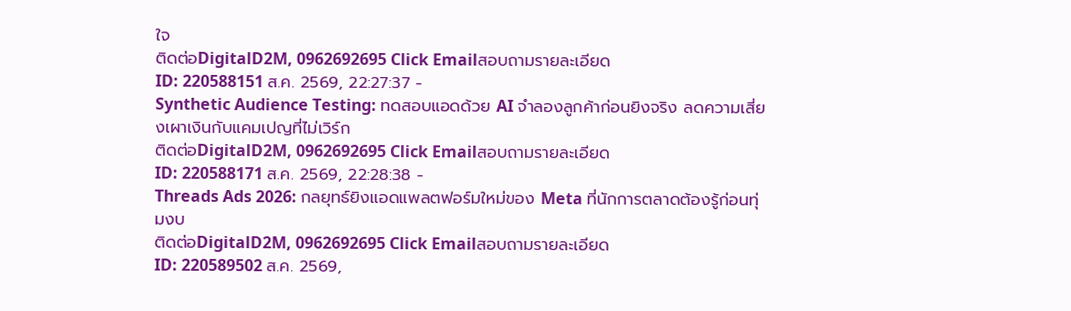ใจ
ติดต่อDigitalD2M, 0962692695 Click Emailสอบถามรายละเอียด
ID: 220588151 ส.ค. 2569, 22:27:37 -
Synthetic Audience Testing: ทดสอบแอดด้วย AI จำลองลูกค้าก่อนยิงจริง ลดความเสี่ยงเผาเงินกับแคมเปญที่ไม่เวิร์ก
ติดต่อDigitalD2M, 0962692695 Click Emailสอบถามรายละเอียด
ID: 220588171 ส.ค. 2569, 22:28:38 -
Threads Ads 2026: กลยุทธ์ยิงแอดแพลตฟอร์มใหม่ของ Meta ที่นักการตลาดต้องรู้ก่อนทุ่มงบ
ติดต่อDigitalD2M, 0962692695 Click Emailสอบถามรายละเอียด
ID: 220589502 ส.ค. 2569,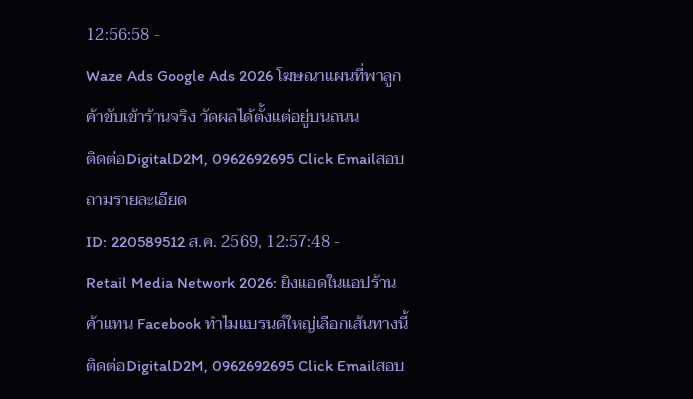12:56:58 -
Waze Ads Google Ads 2026 โฆษณาแผนที่พาลูกค้าขับเข้าร้านจริง วัดผลได้ตั้งแต่อยู่บนถนน
ติดต่อDigitalD2M, 0962692695 Click Emailสอบถามรายละเอียด
ID: 220589512 ส.ค. 2569, 12:57:48 -
Retail Media Network 2026: ยิงแอดในแอปร้านค้าแทน Facebook ทำไมแบรนด์ใหญ่เลือกเส้นทางนี้
ติดต่อDigitalD2M, 0962692695 Click Emailสอบ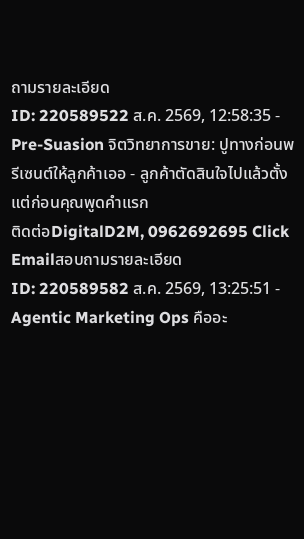ถามรายละเอียด
ID: 220589522 ส.ค. 2569, 12:58:35 -
Pre-Suasion จิตวิทยาการขาย: ปูทางก่อนพรีเซนต์ให้ลูกค้าเออ - ลูกค้าตัดสินใจไปแล้วตั้งแต่ก่อนคุณพูดคำแรก
ติดต่อDigitalD2M, 0962692695 Click Emailสอบถามรายละเอียด
ID: 220589582 ส.ค. 2569, 13:25:51 -
Agentic Marketing Ops คืออะ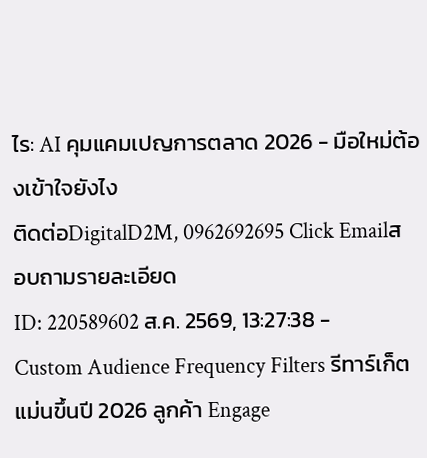ไร: AI คุมแคมเปญการตลาด 2026 - มือใหม่ต้องเข้าใจยังไง
ติดต่อDigitalD2M, 0962692695 Click Emailสอบถามรายละเอียด
ID: 220589602 ส.ค. 2569, 13:27:38 -
Custom Audience Frequency Filters รีทาร์เก็ตแม่นขึ้นปี 2026 ลูกค้า Engage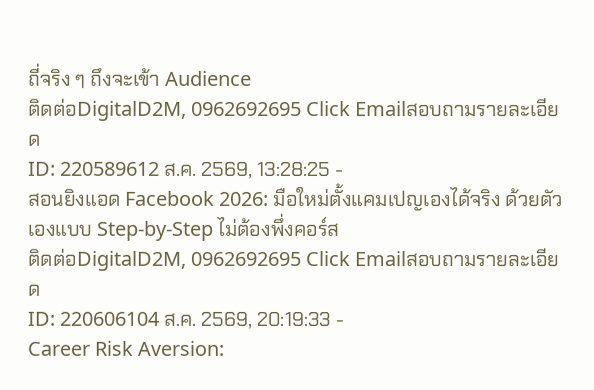ถี่จริง ๆ ถึงจะเข้า Audience
ติดต่อDigitalD2M, 0962692695 Click Emailสอบถามรายละเอียด
ID: 220589612 ส.ค. 2569, 13:28:25 -
สอนยิงแอด Facebook 2026: มือใหม่ตั้งแคมเปญเองได้จริง ด้วยตัวเองแบบ Step-by-Step ไม่ต้องพึ่งคอร์ส
ติดต่อDigitalD2M, 0962692695 Click Emailสอบถามรายละเอียด
ID: 220606104 ส.ค. 2569, 20:19:33 -
Career Risk Aversion: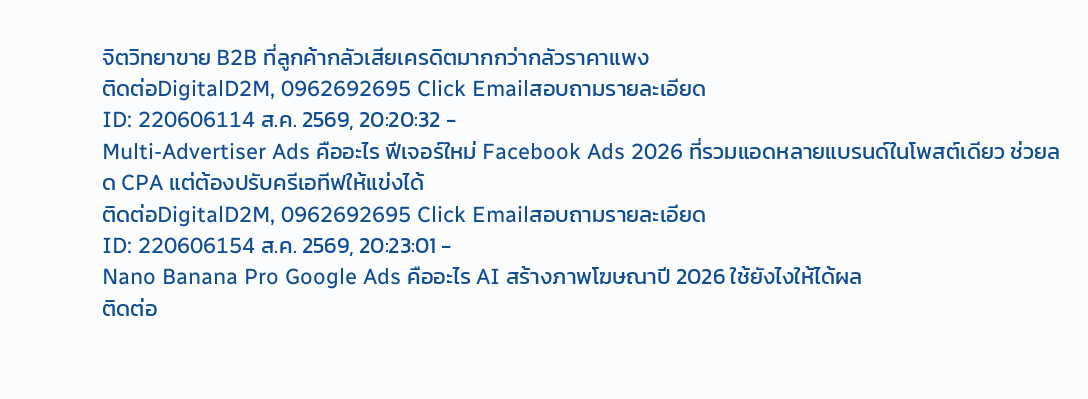จิตวิทยาขาย B2B ที่ลูกค้ากลัวเสียเครดิตมากกว่ากลัวราคาแพง
ติดต่อDigitalD2M, 0962692695 Click Emailสอบถามรายละเอียด
ID: 220606114 ส.ค. 2569, 20:20:32 -
Multi-Advertiser Ads คืออะไร ฟีเจอร์ใหม่ Facebook Ads 2026 ที่รวมแอดหลายแบรนด์ในโพสต์เดียว ช่วยลด CPA แต่ต้องปรับครีเอทีฟให้แข่งได้
ติดต่อDigitalD2M, 0962692695 Click Emailสอบถามรายละเอียด
ID: 220606154 ส.ค. 2569, 20:23:01 -
Nano Banana Pro Google Ads คืออะไร AI สร้างภาพโฆษณาปี 2026 ใช้ยังไงให้ได้ผล
ติดต่อ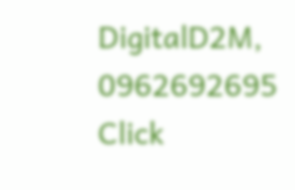DigitalD2M, 0962692695 Click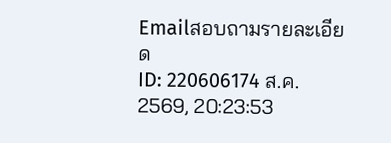Emailสอบถามรายละเอียด
ID: 220606174 ส.ค. 2569, 20:23:53